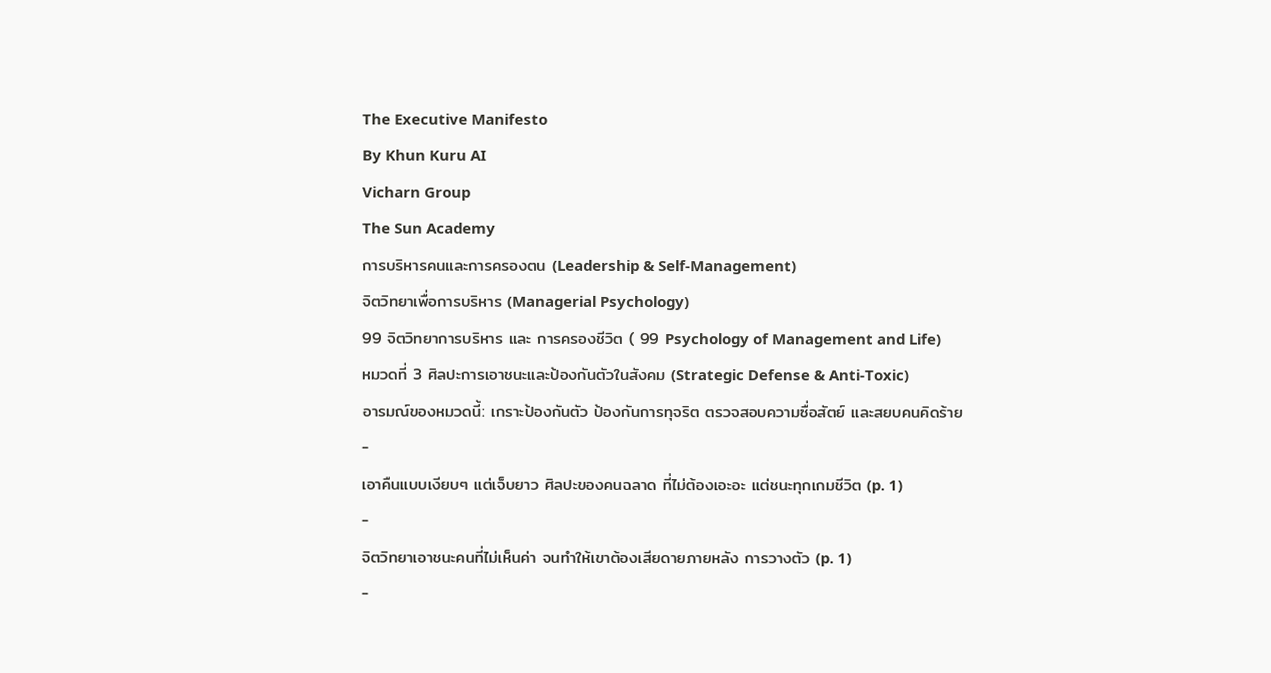The Executive Manifesto
By Khun Kuru AI
Vicharn Group
The Sun Academy
การบริหารคนและการครองตน (Leadership & Self-Management)
จิตวิทยาเพื่อการบริหาร (Managerial Psychology)
99 จิตวิทยาการบริหาร และ การครองชีวิต ( 99 Psychology of Management and Life)
หมวดที่ 3 ศิลปะการเอาชนะและป้องกันตัวในสังคม (Strategic Defense & Anti-Toxic)
อารมณ์ของหมวดนี้: เกราะป้องกันตัว ป้องกันการทุจริต ตรวจสอบความซื่อสัตย์ และสยบคนคิดร้าย
-
เอาคืนแบบเงียบๆ แต่เจ็บยาว ศิลปะของคนฉลาด ที่ไม่ต้องเอะอะ แต่ชนะทุกเกมชีวิต (p. 1)
-
จิตวิทยาเอาชนะคนที่ไม่เห็นค่า จนทำให้เขาต้องเสียดายภายหลัง การวางตัว (p. 1)
-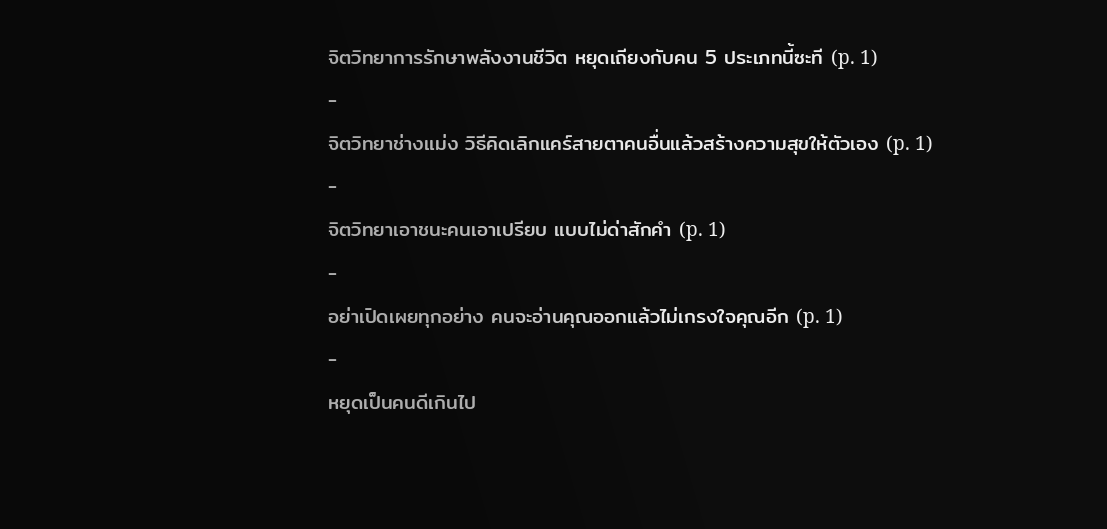จิตวิทยาการรักษาพลังงานชีวิต หยุดเถียงกับคน 5 ประเภทนี้ซะที (p. 1)
-
จิตวิทยาช่างแม่ง วิธีคิดเลิกแคร์สายตาคนอื่นแล้วสร้างความสุขให้ตัวเอง (p. 1)
-
จิตวิทยาเอาชนะคนเอาเปรียบ แบบไม่ด่าสักคำ (p. 1)
-
อย่าเปิดเผยทุกอย่าง คนจะอ่านคุณออกแล้วไม่เกรงใจคุณอีก (p. 1)
-
หยุดเป็นคนดีเกินไป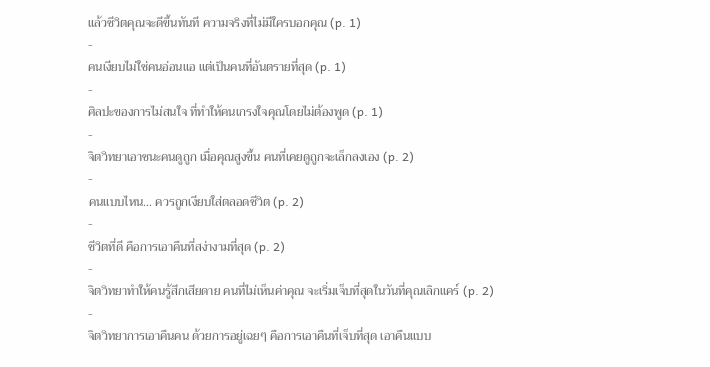แล้วชีวิตคุณจะดีขึ้นทันที ความจริงที่ไม่มีใครบอกคุณ (p. 1)
-
คนเงียบไม่ใช่คนอ่อนแอ แต่เป็นคนที่อันตรายที่สุด (p. 1)
-
ศิลปะของการไม่สนใจ ที่ทำให้คนเกรงใจคุณโดยไม่ต้องพูด (p. 1)
-
จิตวิทยาเอาชนะคนดูถูก เมื่อคุณสูงขึ้น คนที่เคยดูถูกจะเล็กลงเอง (p. 2)
-
คนแบบไหน... ควรถูกเงียบใส่ตลอดชีวิต (p. 2)
-
ชีวิตที่ดี คือการเอาคืนที่สง่างามที่สุด (p. 2)
-
จิตวิทยาทำให้คนรู้สึกเสียดาย คนที่ไม่เห็นค่าคุณ จะเริ่มเจ็บที่สุดในวันที่คุณเลิกแคร์ (p. 2)
-
จิตวิทยาการเอาคืนคน ด้วยการอยู่เฉยๆ คือการเอาคืนที่เจ็บที่สุด เอาคืนแบบ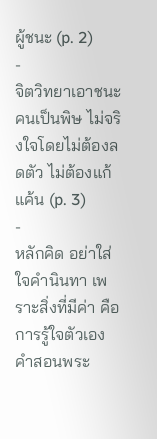ผู้ชนะ (p. 2)
-
จิตวิทยาเอาชนะคนเป็นพิษ ไม่จริงใจโดยไม่ต้องลดตัว ไม่ต้องแก้แค้น (p. 3)
-
หลักคิด อย่าใส่ใจคำนินทา เพราะสิ่งที่มีค่า คือการรู้ใจตัวเอง คำสอนพระ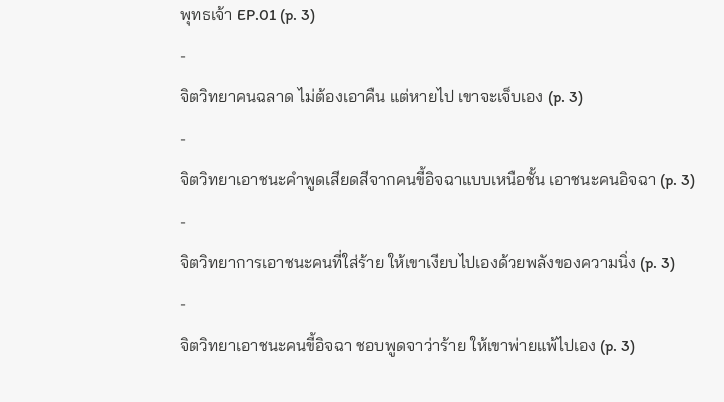พุทธเจ้า EP.01 (p. 3)
-
จิตวิทยาคนฉลาด ไม่ต้องเอาคืน แต่หายไป เขาจะเจ็บเอง (p. 3)
-
จิตวิทยาเอาชนะคำพูดเสียดสีจากคนขี้อิจฉาแบบเหนือชั้น เอาชนะคนอิจฉา (p. 3)
-
จิตวิทยาการเอาชนะคนที่ใส่ร้าย ให้เขาเงียบไปเองด้วยพลังของความนิ่ง (p. 3)
-
จิตวิทยาเอาชนะคนขี้อิจฉา ชอบพูดจาว่าร้าย ให้เขาพ่ายแพ้ไปเอง (p. 3)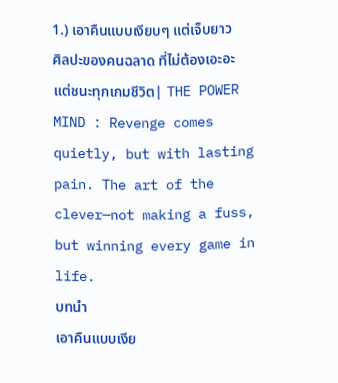1.) เอาคืนแบบเงียบๆ แต่เจ็บยาว ศิลปะของคนฉลาด ที่ไม่ต้องเอะอะ แต่ชนะทุกเกมชีวิต| THE POWER MIND : Revenge comes quietly, but with lasting pain. The art of the clever—not making a fuss, but winning every game in life.
บทนำ
เอาคืนแบบเงีย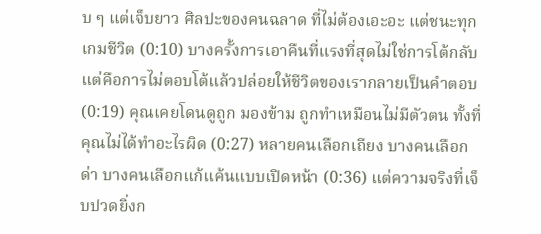บ ๆ แต่เจ็บยาว ศิลปะของคนฉลาด ที่ไม่ต้องเอะอะ แต่ชนะทุกเกมชีวิต (0:10) บางครั้งการเอาคืนที่แรงที่สุดไม่ใช่การโต้กลับ แต่คือการไม่ตอบโต้แล้วปล่อยให้ชีวิตของเรากลายเป็นคำตอบ (0:19) คุณเคยโดนดูถูก มองข้าม ถูกทำเหมือนไม่มีตัวตน ทั้งที่คุณไม่ได้ทำอะไรผิด (0:27) หลายคนเลือกเถียง บางคนเลือกด่า บางคนเลือกแก้แค้นแบบเปิดหน้า (0:36) แต่ความจริงที่เจ็บปวดยิ่งก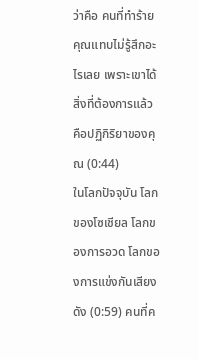ว่าคือ คนที่ทำร้ายคุณแทบไม่รู้สึกอะไรเลย เพราะเขาได้สิ่งที่ต้องการแล้ว คือปฏิกิริยาของคุณ (0:44)
ในโลกปัจจุบัน โลกของโซเชียล โลกของการอวด โลกของการแข่งกันเสียงดัง (0:59) คนที่ค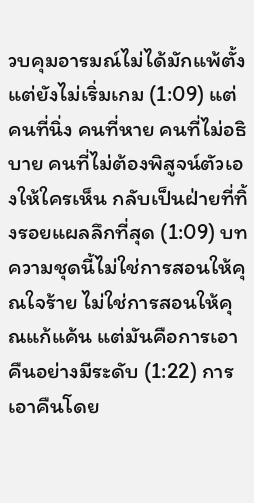วบคุมอารมณ์ไม่ได้มักแพ้ตั้งแต่ยังไม่เริ่มเกม (1:09) แต่คนที่นิ่ง คนที่หาย คนที่ไม่อธิบาย คนที่ไม่ต้องพิสูจน์ตัวเองให้ใครเห็น กลับเป็นฝ่ายที่ทิ้งรอยแผลลึกที่สุด (1:09) บทความชุดนี้ไม่ใช่การสอนให้คุณใจร้าย ไม่ใช่การสอนให้คุณแก้แค้น แต่มันคือการเอาคืนอย่างมีระดับ (1:22) การเอาคืนโดย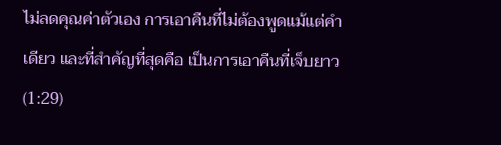ไม่ลดคุณค่าตัวเอง การเอาคืนที่ไม่ต้องพูดแม้แต่คำเดียว และที่สำคัญที่สุดคือ เป็นการเอาคืนที่เจ็บยาว (1:29)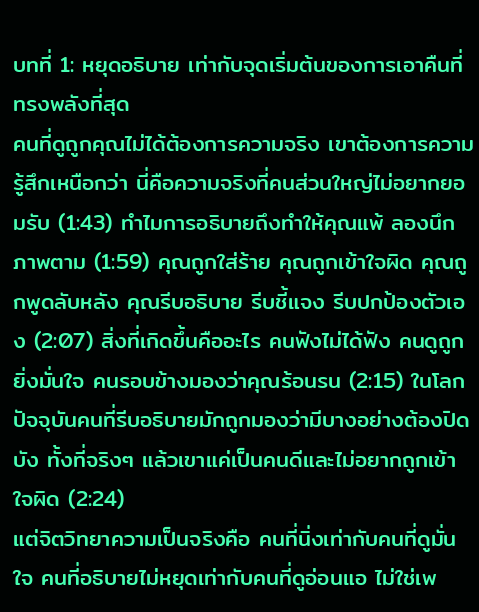บทที่ 1: หยุดอธิบาย เท่ากับจุดเริ่มต้นของการเอาคืนที่ทรงพลังที่สุด
คนที่ดูถูกคุณไม่ได้ต้องการความจริง เขาต้องการความรู้สึกเหนือกว่า นี่คือความจริงที่คนส่วนใหญ่ไม่อยากยอมรับ (1:43) ทำไมการอธิบายถึงทำให้คุณแพ้ ลองนึกภาพตาม (1:59) คุณถูกใส่ร้าย คุณถูกเข้าใจผิด คุณถูกพูดลับหลัง คุณรีบอธิบาย รีบชี้แจง รีบปกป้องตัวเอง (2:07) สิ่งที่เกิดขึ้นคืออะไร คนฟังไม่ได้ฟัง คนดูถูกยิ่งมั่นใจ คนรอบข้างมองว่าคุณร้อนรน (2:15) ในโลกปัจจุบันคนที่รีบอธิบายมักถูกมองว่ามีบางอย่างต้องปิดบัง ทั้งที่จริงๆ แล้วเขาแค่เป็นคนดีและไม่อยากถูกเข้าใจผิด (2:24)
แต่จิตวิทยาความเป็นจริงคือ คนที่นิ่งเท่ากับคนที่ดูมั่นใจ คนที่อธิบายไม่หยุดเท่ากับคนที่ดูอ่อนแอ ไม่ใช่เพ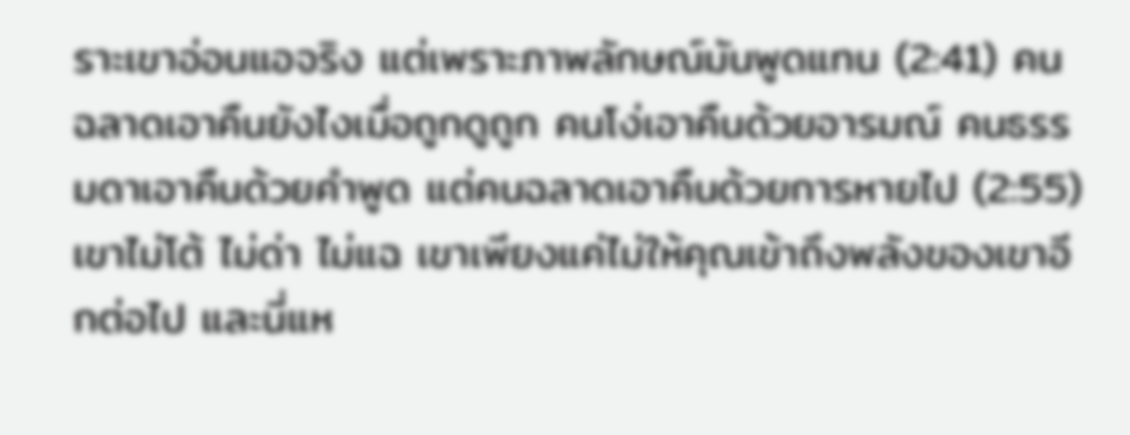ราะเขาอ่อนแอจริง แต่เพราะภาพลักษณ์มันพูดแทน (2:41) คนฉลาดเอาคืนยังไงเมื่อถูกดูถูก คนโง่เอาคืนด้วยอารมณ์ คนธรรมดาเอาคืนด้วยคำพูด แต่คนฉลาดเอาคืนด้วยการหายไป (2:55) เขาไม่โต้ ไม่ด่า ไม่แฉ เขาเพียงแค่ไม่ให้คุณเข้าถึงพลังของเขาอีกต่อไป และนี่แห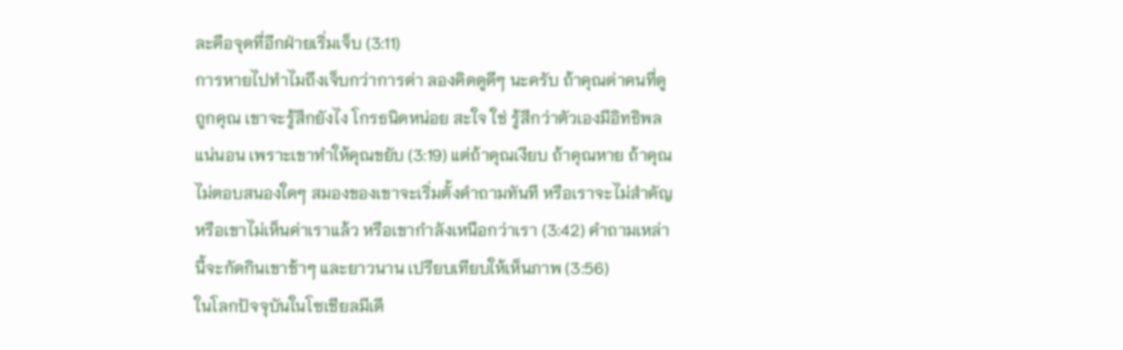ละคือจุดที่อีกฝ่ายเริ่มเจ็บ (3:11)
การหายไปทำไมถึงเจ็บกว่าการด่า ลองคิดดูดีๆ นะครับ ถ้าคุณด่าคนที่ดูถูกคุณ เขาจะรู้สึกยังไง โกรธนิดหน่อย สะใจ ใช่ รู้สึกว่าตัวเองมีอิทธิพลแน่นอน เพราะเขาทำให้คุณขยับ (3:19) แต่ถ้าคุณเงียบ ถ้าคุณหาย ถ้าคุณไม่ตอบสนองใดๆ สมองของเขาจะเริ่มตั้งคำถามทันที หรือเราจะไม่สำคัญ หรือเขาไม่เห็นค่าเราแล้ว หรือเขากำลังเหนือกว่าเรา (3:42) คำถามเหล่านี้จะกัดกินเขาช้าๆ และยาวนาน เปรียบเทียบให้เห็นภาพ (3:56)
ในโลกปัจจุบันในโซเชียลมีเดี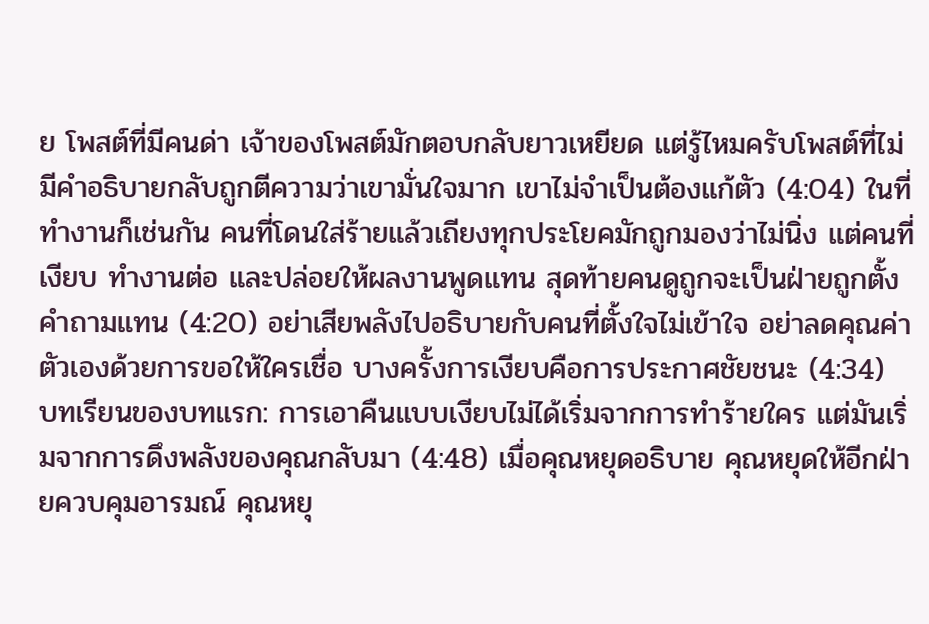ย โพสต์ที่มีคนด่า เจ้าของโพสต์มักตอบกลับยาวเหยียด แต่รู้ไหมครับโพสต์ที่ไม่มีคำอธิบายกลับถูกตีความว่าเขามั่นใจมาก เขาไม่จำเป็นต้องแก้ตัว (4:04) ในที่ทำงานก็เช่นกัน คนที่โดนใส่ร้ายแล้วเถียงทุกประโยคมักถูกมองว่าไม่นิ่ง แต่คนที่เงียบ ทำงานต่อ และปล่อยให้ผลงานพูดแทน สุดท้ายคนดูถูกจะเป็นฝ่ายถูกตั้งคำถามแทน (4:20) อย่าเสียพลังไปอธิบายกับคนที่ตั้งใจไม่เข้าใจ อย่าลดคุณค่าตัวเองด้วยการขอให้ใครเชื่อ บางครั้งการเงียบคือการประกาศชัยชนะ (4:34)
บทเรียนของบทแรก: การเอาคืนแบบเงียบไม่ได้เริ่มจากการทำร้ายใคร แต่มันเริ่มจากการดึงพลังของคุณกลับมา (4:48) เมื่อคุณหยุดอธิบาย คุณหยุดให้อีกฝ่ายควบคุมอารมณ์ คุณหยุ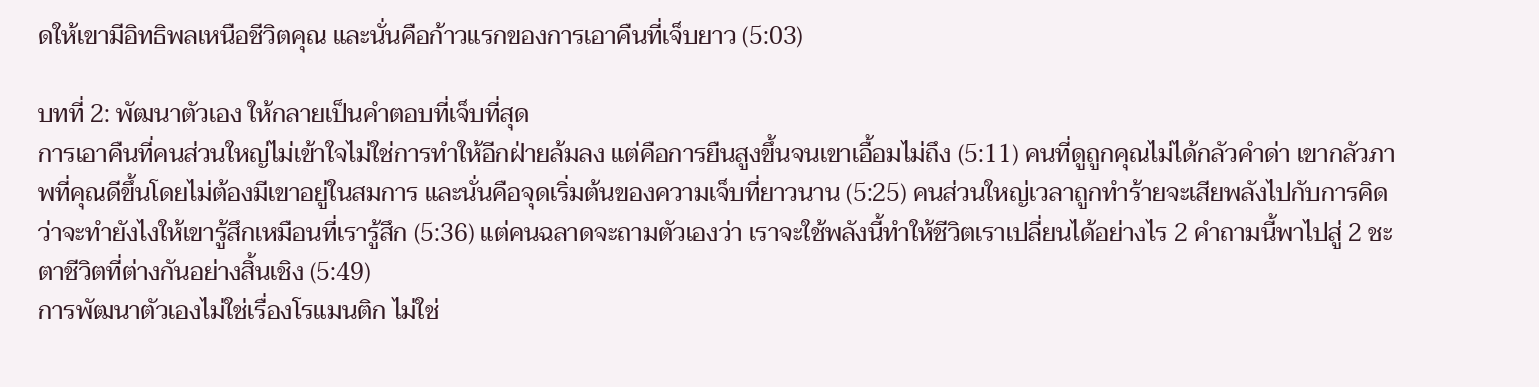ดให้เขามีอิทธิพลเหนือชีวิตคุณ และนั่นคือก้าวแรกของการเอาคืนที่เจ็บยาว (5:03)

บทที่ 2: พัฒนาตัวเอง ให้กลายเป็นคำตอบที่เจ็บที่สุด
การเอาคืนที่คนส่วนใหญ่ไม่เข้าใจไม่ใช่การทำให้อีกฝ่ายล้มลง แต่คือการยืนสูงขึ้นจนเขาเอื้อมไม่ถึง (5:11) คนที่ดูถูกคุณไม่ได้กลัวคำด่า เขากลัวภาพที่คุณดีขึ้นโดยไม่ต้องมีเขาอยู่ในสมการ และนั่นคือจุดเริ่มต้นของความเจ็บที่ยาวนาน (5:25) คนส่วนใหญ่เวลาถูกทำร้ายจะเสียพลังไปกับการคิดว่าจะทำยังไงให้เขารู้สึกเหมือนที่เรารู้สึก (5:36) แต่คนฉลาดจะถามตัวเองว่า เราจะใช้พลังนี้ทำให้ชีวิตเราเปลี่ยนได้อย่างไร 2 คำถามนี้พาไปสู่ 2 ชะตาชีวิตที่ต่างกันอย่างสิ้นเชิง (5:49)
การพัฒนาตัวเองไม่ใช่เรื่องโรแมนติก ไม่ใช่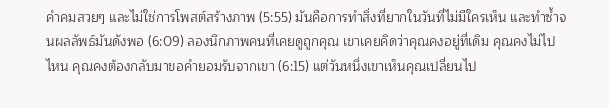คำคมสวยๆ และไม่ใช่การโพสต์สร้างภาพ (5:55) มันคือการทำสิ่งที่ยากในวันที่ไม่มีใครเห็น และทำซ้ำจนผลลัพธ์มันดังพอ (6:09) ลองนึกภาพคนที่เคยดูถูกคุณ เขาเคยคิดว่าคุณคงอยู่ที่เดิม คุณคงไม่ไปไหน คุณคงต้องกลับมาขอคำยอมรับจากเขา (6:15) แต่วันหนึ่งเขาเห็นคุณเปลี่ยนไป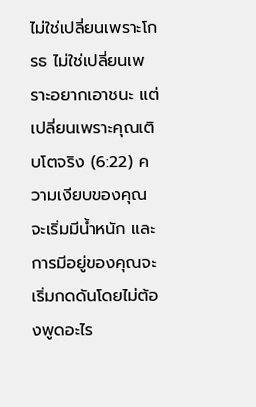ไม่ใช่เปลี่ยนเพราะโกรธ ไม่ใช่เปลี่ยนเพราะอยากเอาชนะ แต่เปลี่ยนเพราะคุณเติบโตจริง (6:22) ความเงียบของคุณจะเริ่มมีน้ำหนัก และการมีอยู่ของคุณจะเริ่มกดดันโดยไม่ต้องพูดอะไร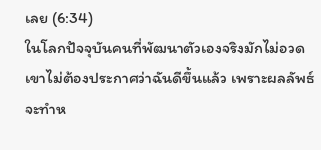เลย (6:34)
ในโลกปัจจุบันคนที่พัฒนาตัวเองจริงมักไม่อวด เขาไม่ต้องประกาศว่าฉันดีขึ้นแล้ว เพราะผลลัพธ์จะทำห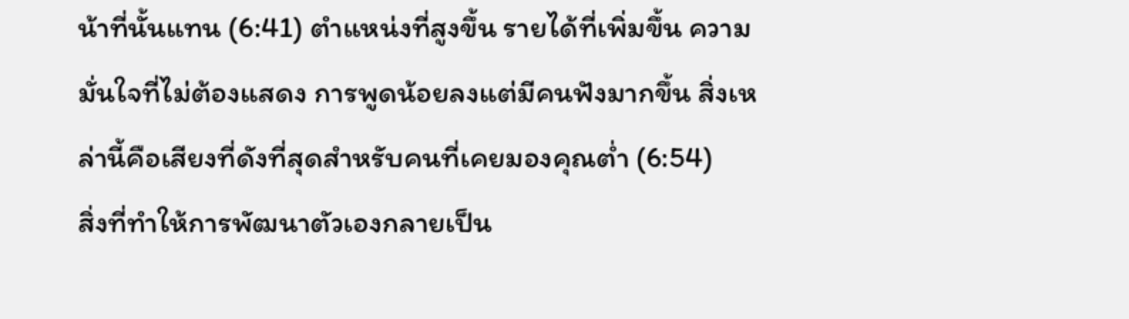น้าที่นั้นแทน (6:41) ตำแหน่งที่สูงขึ้น รายได้ที่เพิ่มขึ้น ความมั่นใจที่ไม่ต้องแสดง การพูดน้อยลงแต่มีคนฟังมากขึ้น สิ่งเหล่านี้คือเสียงที่ดังที่สุดสำหรับคนที่เคยมองคุณต่ำ (6:54)
สิ่งที่ทำให้การพัฒนาตัวเองกลายเป็น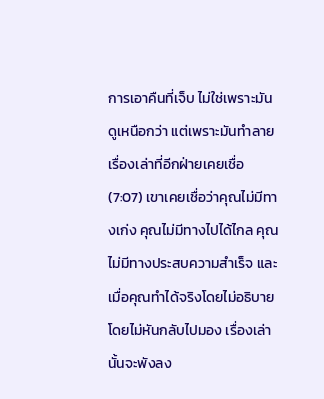การเอาคืนที่เจ็บ ไม่ใช่เพราะมันดูเหนือกว่า แต่เพราะมันทำลายเรื่องเล่าที่อีกฝ่ายเคยเชื่อ (7:07) เขาเคยเชื่อว่าคุณไม่มีทางเก่ง คุณไม่มีทางไปได้ไกล คุณไม่มีทางประสบความสำเร็จ และเมื่อคุณทำได้จริงโดยไม่อธิบาย โดยไม่หันกลับไปมอง เรื่องเล่านั้นจะพังลง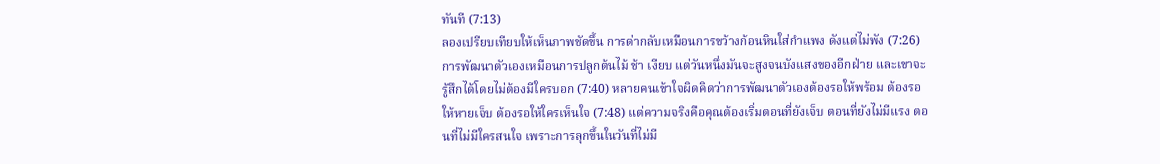ทันที (7:13)
ลองเปรียบเทียบให้เห็นภาพชัดขึ้น การด่ากลับเหมือนการขว้างก้อนหินใส่กำแพง ดังแต่ไม่พัง (7:26) การพัฒนาตัวเองเหมือนการปลูกต้นไม้ ช้า เงียบ แต่วันหนึ่งมันจะสูงจนบังแสงของอีกฝ่าย และเขาจะรู้สึกได้โดยไม่ต้องมีใครบอก (7:40) หลายคนเข้าใจผิดคิดว่าการพัฒนาตัวเองต้องรอให้พร้อม ต้องรอให้หายเจ็บ ต้องรอให้ใครเห็นใจ (7:48) แต่ความจริงคือคุณต้องเริ่มตอนที่ยังเจ็บ ตอนที่ยังไม่มีแรง ตอนที่ไม่มีใครสนใจ เพราะการลุกขึ้นในวันที่ไม่มี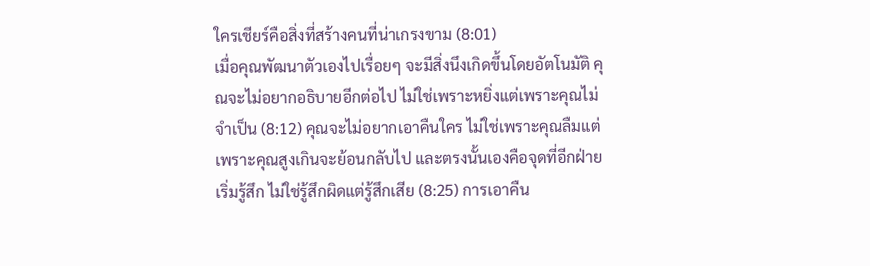ใครเชียร์คือสิ่งที่สร้างคนที่น่าเกรงขาม (8:01)
เมื่อคุณพัฒนาตัวเองไปเรื่อยๆ จะมีสิ่งนึงเกิดขึ้นโดยอัตโนมัติ คุณจะไม่อยากอธิบายอีกต่อไป ไม่ใช่เพราะหยิ่งแต่เพราะคุณไม่จำเป็น (8:12) คุณจะไม่อยากเอาคืนใคร ไม่ใช่เพราะคุณลืมแต่เพราะคุณสูงเกินจะย้อนกลับไป และตรงนั้นเองคือจุดที่อีกฝ่ายเริ่มรู้สึก ไม่ใช่รู้สึกผิดแต่รู้สึกเสีย (8:25) การเอาคืน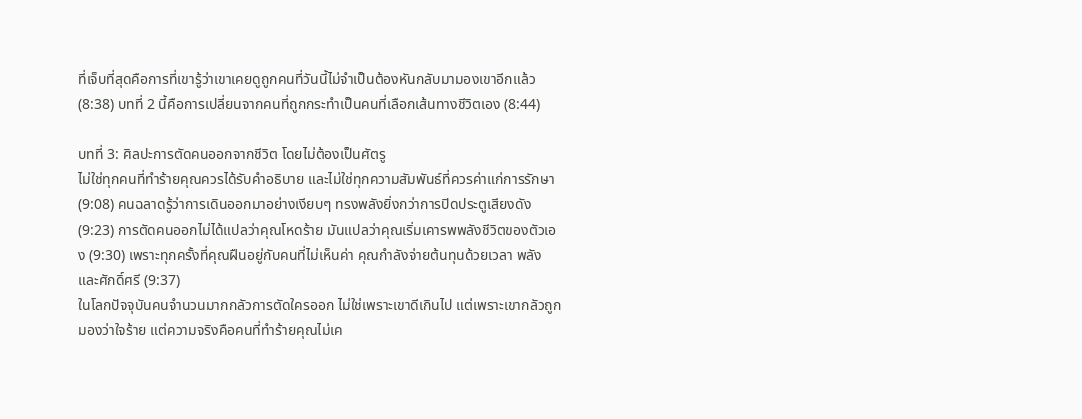ที่เจ็บที่สุดคือการที่เขารู้ว่าเขาเคยดูถูกคนที่วันนี้ไม่จำเป็นต้องหันกลับมามองเขาอีกแล้ว (8:38) บทที่ 2 นี้คือการเปลี่ยนจากคนที่ถูกกระทำเป็นคนที่เลือกเส้นทางชีวิตเอง (8:44)

บทที่ 3: ศิลปะการตัดคนออกจากชีวิต โดยไม่ต้องเป็นศัตรู
ไม่ใช่ทุกคนที่ทำร้ายคุณควรได้รับคำอธิบาย และไม่ใช่ทุกความสัมพันธ์ที่ควรค่าแก่การรักษา (9:08) คนฉลาดรู้ว่าการเดินออกมาอย่างเงียบๆ ทรงพลังยิ่งกว่าการปิดประตูเสียงดัง (9:23) การตัดคนออกไม่ได้แปลว่าคุณโหดร้าย มันแปลว่าคุณเริ่มเคารพพลังชีวิตของตัวเอง (9:30) เพราะทุกครั้งที่คุณฝืนอยู่กับคนที่ไม่เห็นค่า คุณกำลังจ่ายต้นทุนด้วยเวลา พลัง และศักดิ์ศรี (9:37)
ในโลกปัจจุบันคนจำนวนมากกลัวการตัดใครออก ไม่ใช่เพราะเขาดีเกินไป แต่เพราะเขากลัวถูกมองว่าใจร้าย แต่ความจริงคือคนที่ทำร้ายคุณไม่เค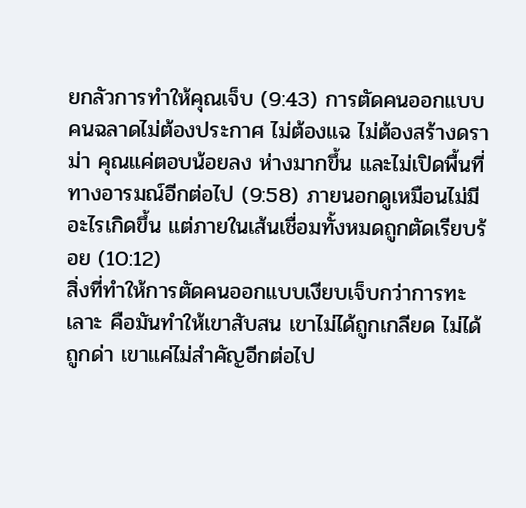ยกลัวการทำให้คุณเจ็บ (9:43) การตัดคนออกแบบคนฉลาดไม่ต้องประกาศ ไม่ต้องแฉ ไม่ต้องสร้างดราม่า คุณแค่ตอบน้อยลง ห่างมากขึ้น และไม่เปิดพื้นที่ทางอารมณ์อีกต่อไป (9:58) ภายนอกดูเหมือนไม่มีอะไรเกิดขึ้น แต่ภายในเส้นเชื่อมทั้งหมดถูกตัดเรียบร้อย (10:12)
สิ่งที่ทำให้การตัดคนออกแบบเงียบเจ็บกว่าการทะเลาะ คือมันทำให้เขาสับสน เขาไม่ได้ถูกเกลียด ไม่ได้ถูกด่า เขาแค่ไม่สำคัญอีกต่อไป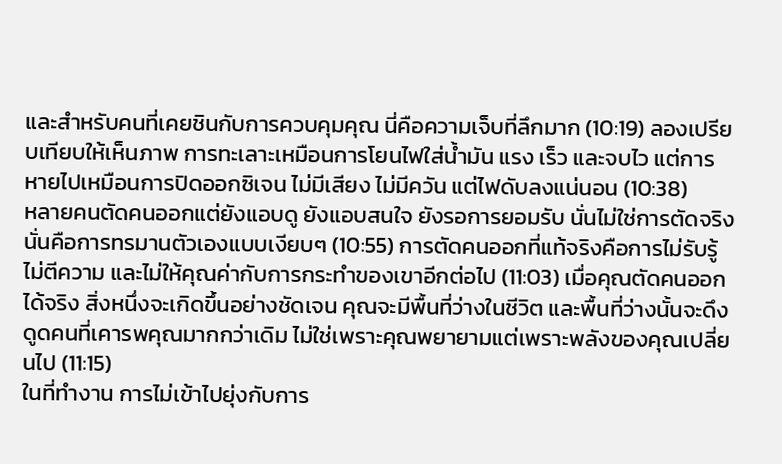และสำหรับคนที่เคยชินกับการควบคุมคุณ นี่คือความเจ็บที่ลึกมาก (10:19) ลองเปรียบเทียบให้เห็นภาพ การทะเลาะเหมือนการโยนไฟใส่น้ำมัน แรง เร็ว และจบไว แต่การหายไปเหมือนการปิดออกซิเจน ไม่มีเสียง ไม่มีควัน แต่ไฟดับลงแน่นอน (10:38)
หลายคนตัดคนออกแต่ยังแอบดู ยังแอบสนใจ ยังรอการยอมรับ นั่นไม่ใช่การตัดจริง นั่นคือการทรมานตัวเองแบบเงียบๆ (10:55) การตัดคนออกที่แท้จริงคือการไม่รับรู้ ไม่ตีความ และไม่ให้คุณค่ากับการกระทำของเขาอีกต่อไป (11:03) เมื่อคุณตัดคนออกได้จริง สิ่งหนึ่งจะเกิดขึ้นอย่างชัดเจน คุณจะมีพื้นที่ว่างในชีวิต และพื้นที่ว่างนั้นจะดึงดูดคนที่เคารพคุณมากกว่าเดิม ไม่ใช่เพราะคุณพยายามแต่เพราะพลังของคุณเปลี่ยนไป (11:15)
ในที่ทำงาน การไม่เข้าไปยุ่งกับการ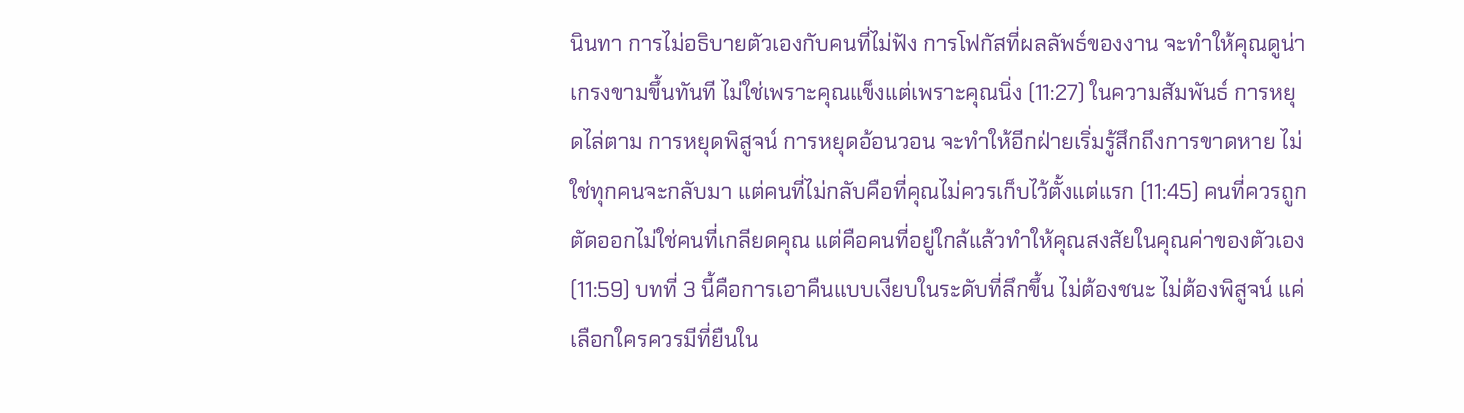นินทา การไม่อธิบายตัวเองกับคนที่ไม่ฟัง การโฟกัสที่ผลลัพธ์ของงาน จะทำให้คุณดูน่าเกรงขามขึ้นทันที ไม่ใช่เพราะคุณแข็งแต่เพราะคุณนิ่ง (11:27) ในความสัมพันธ์ การหยุดไล่ตาม การหยุดพิสูจน์ การหยุดอ้อนวอน จะทำให้อีกฝ่ายเริ่มรู้สึกถึงการขาดหาย ไม่ใช่ทุกคนจะกลับมา แต่คนที่ไม่กลับคือที่คุณไม่ควรเก็บไว้ตั้งแต่แรก (11:45) คนที่ควรถูกตัดออกไม่ใช่คนที่เกลียดคุณ แต่คือคนที่อยู่ใกล้แล้วทำให้คุณสงสัยในคุณค่าของตัวเอง (11:59) บทที่ 3 นี้คือการเอาคืนแบบเงียบในระดับที่ลึกขึ้น ไม่ต้องชนะ ไม่ต้องพิสูจน์ แค่เลือกใครควรมีที่ยืนใน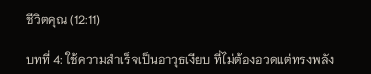ชีวิตคุณ (12:11)

บทที่ 4: ใช้ความสำเร็จเป็นอาวุธเงียบ ที่ไม่ต้องอวดแต่ทรงพลัง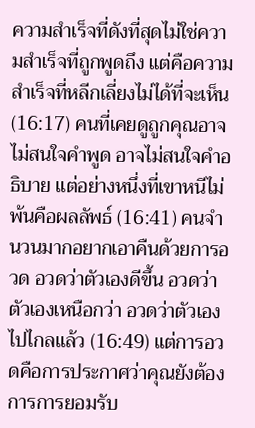ความสำเร็จที่ดังที่สุดไม่ใช่ความสำเร็จที่ถูกพูดถึง แต่คือความสำเร็จที่หลีกเลี่ยงไม่ได้ที่จะเห็น (16:17) คนที่เคยดูถูกคุณอาจไม่สนใจคำพูด อาจไม่สนใจคำอธิบาย แต่อย่างหนึ่งที่เขาหนีไม่พ้นคือผลลัพธ์ (16:41) คนจำนวนมากอยากเอาคืนด้วยการอวด อวดว่าตัวเองดีขึ้น อวดว่าตัวเองเหนือกว่า อวดว่าตัวเองไปไกลแล้ว (16:49) แต่การอวดคือการประกาศว่าคุณยังต้องการการยอมรับ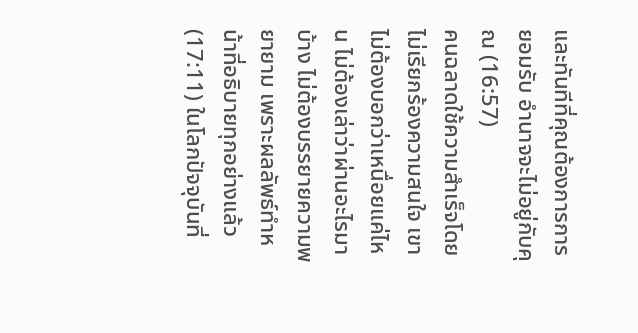และทันทีที่คุณต้องการการยอมรับ อำนาจจะไม่อยู่กับคุณ (16:57)
คนฉลาดใช้ความสำเร็จโดยไม่เรียกร้องความสนใจ เขาไม่ต้องบอกว่าเหนื่อยแค่ไหน ไม่ต้องเล่าว่าผ่านอะไรมาบ้าง ไม่ต้องบรรยายความพยายาม เพราะผลลัพธ์ทำหน้าที่อธิบายทุกอย่างแล้ว (17:11) ในโลกปัจจุบันที่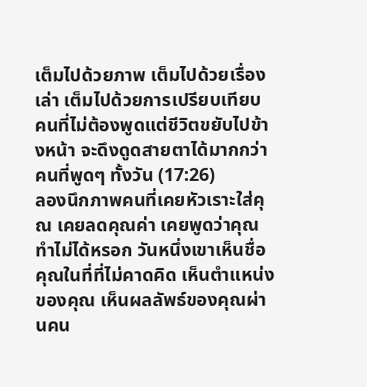เต็มไปด้วยภาพ เต็มไปด้วยเรื่องเล่า เต็มไปด้วยการเปรียบเทียบ คนที่ไม่ต้องพูดแต่ชีวิตขยับไปข้างหน้า จะดึงดูดสายตาได้มากกว่าคนที่พูดๆ ทั้งวัน (17:26)
ลองนึกภาพคนที่เคยหัวเราะใส่คุณ เคยลดคุณค่า เคยพูดว่าคุณทำไม่ได้หรอก วันหนึ่งเขาเห็นชื่อคุณในที่ที่ไม่คาดคิด เห็นตำแหน่งของคุณ เห็นผลลัพธ์ของคุณผ่านคน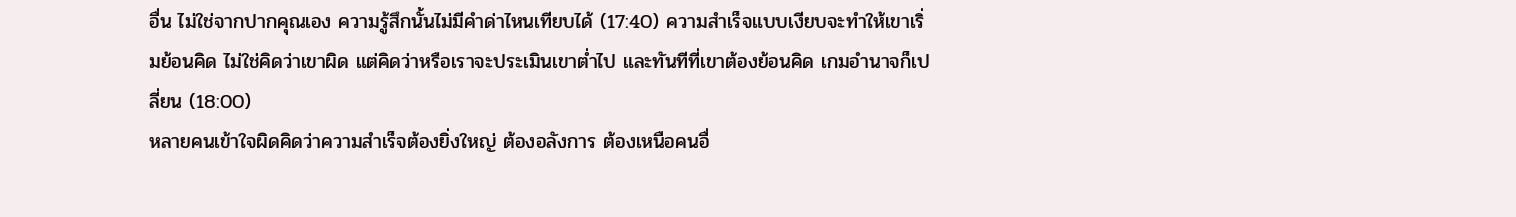อื่น ไม่ใช่จากปากคุณเอง ความรู้สึกนั้นไม่มีคำด่าไหนเทียบได้ (17:40) ความสำเร็จแบบเงียบจะทำให้เขาเริ่มย้อนคิด ไม่ใช่คิดว่าเขาผิด แต่คิดว่าหรือเราจะประเมินเขาต่ำไป และทันทีที่เขาต้องย้อนคิด เกมอำนาจก็เปลี่ยน (18:00)
หลายคนเข้าใจผิดคิดว่าความสำเร็จต้องยิ่งใหญ่ ต้องอลังการ ต้องเหนือคนอื่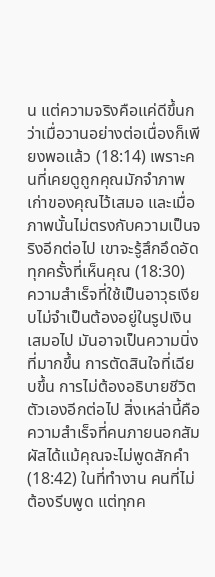น แต่ความจริงคือแค่ดีขึ้นกว่าเมื่อวานอย่างต่อเนื่องก็เพียงพอแล้ว (18:14) เพราะคนที่เคยดูถูกคุณมักจำภาพเก่าของคุณไว้เสมอ และเมื่อภาพนั้นไม่ตรงกับความเป็นจริงอีกต่อไป เขาจะรู้สึกอึดอัดทุกครั้งที่เห็นคุณ (18:30)
ความสำเร็จที่ใช้เป็นอาวุธเงียบไม่จำเป็นต้องอยู่ในรูปเงินเสมอไป มันอาจเป็นความนิ่งที่มากขึ้น การตัดสินใจที่เฉียบขึ้น การไม่ต้องอธิบายชีวิตตัวเองอีกต่อไป สิ่งเหล่านี้คือความสำเร็จที่คนภายนอกสัมผัสได้แม้คุณจะไม่พูดสักคำ (18:42) ในที่ทำงาน คนที่ไม่ต้องรีบพูด แต่ทุกค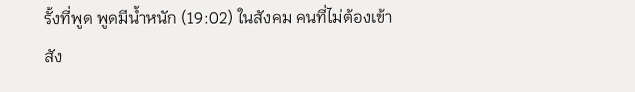รั้งที่พูด พูดมีน้ำหนัก (19:02) ในสังคม คนที่ไม่ต้องเข้าสัง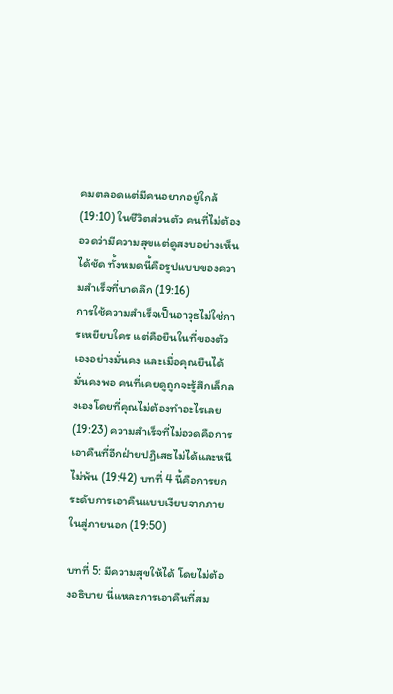คมตลอดแต่มีคนอยากอยู่ใกล้ (19:10) ในชีวิตส่วนตัว คนที่ไม่ต้องอวดว่ามีความสุขแต่ดูสงบอย่างเห็นได้ชัด ทั้งหมดนี้คือรูปแบบของความสำเร็จที่บาดลึก (19:16)
การใช้ความสำเร็จเป็นอาวุธไม่ใช่การเหยียบใคร แต่คือยืนในที่ของตัวเองอย่างมั่นคง และเมื่อคุณยืนได้มั่นคงพอ คนที่เคยดูถูกจะรู้สึกเล็กลงเองโดยที่คุณไม่ต้องทำอะไรเลย (19:23) ความสำเร็จที่ไม่อวดคือการเอาคืนที่อีกฝ่ายปฏิเสธไม่ได้และหนีไม่พ้น (19:42) บทที่ 4 นี้คือการยกระดับการเอาคืนแบบเงียบจากภายในสู่ภายนอก (19:50)

บทที่ 5: มีความสุขให้ได้ โดยไม่ต้องอธิบาย นี่แหละการเอาคืนที่สม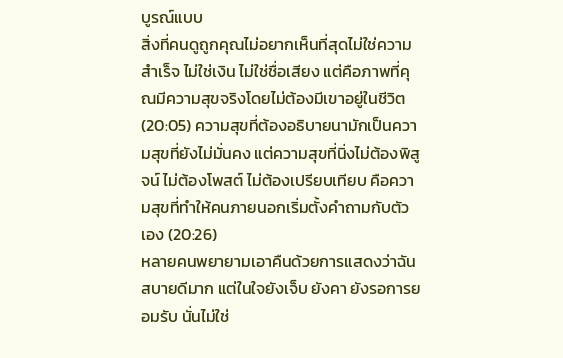บูรณ์แบบ
สิ่งที่คนดูถูกคุณไม่อยากเห็นที่สุดไม่ใช่ความสำเร็จ ไม่ใช่เงิน ไม่ใช่ชื่อเสียง แต่คือภาพที่คุณมีความสุขจริงโดยไม่ต้องมีเขาอยู่ในชีวิต (20:05) ความสุขที่ต้องอธิบายนามักเป็นความสุขที่ยังไม่มั่นคง แต่ความสุขที่นิ่งไม่ต้องพิสูจน์ ไม่ต้องโพสต์ ไม่ต้องเปรียบเทียบ คือความสุขที่ทำให้คนภายนอกเริ่มตั้งคำถามกับตัวเอง (20:26)
หลายคนพยายามเอาคืนด้วยการแสดงว่าฉันสบายดีมาก แต่ในใจยังเจ็บ ยังคา ยังรอการยอมรับ นั่นไม่ใช่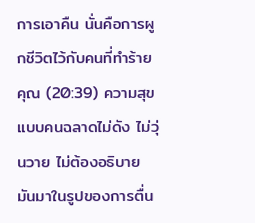การเอาคืน นั่นคือการผูกชีวิตไว้กับคนที่ทำร้ายคุณ (20:39) ความสุขแบบคนฉลาดไม่ดัง ไม่วุ่นวาย ไม่ต้องอธิบาย มันมาในรูปของการตื่น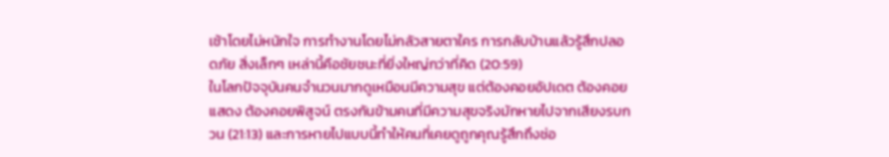เช้าโดยไม่หนักใจ การทำงานโดยไม่กลัวสายตาใคร การกลับบ้านแล้วรู้สึกปลอดภัย สิ่งเล็กๆ เหล่านี้คือชัยชนะที่ยิ่งใหญ่กว่าที่คิด (20:59)
ในโลกปัจจุบันคนจำนวนมากดูเหมือนมีความสุข แต่ต้องคอยอัปเดต ต้องคอยแสดง ต้องคอยพิสูจน์ ตรงกันข้ามคนที่มีความสุขจริงมักหายไปจากเสียงรบกวน (21:13) และการหายไปแบบนี้ทำให้คนที่เคยดูถูกคุณรู้สึกถึงช่อ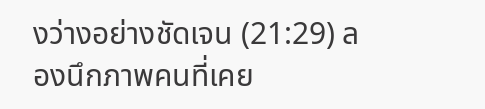งว่างอย่างชัดเจน (21:29) ลองนึกภาพคนที่เคย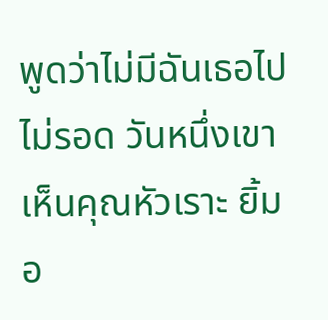พูดว่าไม่มีฉันเธอไปไม่รอด วันหนึ่งเขาเห็นคุณหัวเราะ ยิ้มอ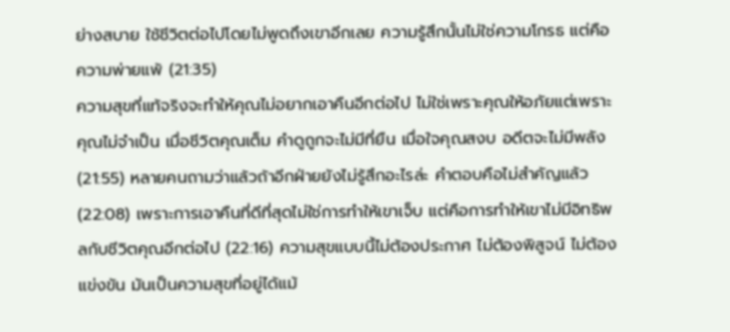ย่างสบาย ใช้ชีวิตต่อไปโดยไม่พูดถึงเขาอีกเลย ความรู้สึกนั้นไม่ใช่ความโกรธ แต่คือความพ่ายแพ้ (21:35)
ความสุขที่แท้จริงจะทำให้คุณไม่อยากเอาคืนอีกต่อไป ไม่ใช่เพราะคุณให้อภัยแต่เพราะคุณไม่จำเป็น เมื่อชีวิตคุณเต็ม คำดูถูกจะไม่มีที่ยืน เมื่อใจคุณสงบ อดีตจะไม่มีพลัง (21:55) หลายคนถามว่าแล้วถ้าอีกฝ่ายยังไม่รู้สึกอะไรล่ะ คำตอบคือไม่สำคัญแล้ว (22:08) เพราะการเอาคืนที่ดีที่สุดไม่ใช่การทำให้เขาเจ็บ แต่คือการทำให้เขาไม่มีอิทธิพลกับชีวิตคุณอีกต่อไป (22:16) ความสุขแบบนี้ไม่ต้องประกาศ ไม่ต้องพิสูจน์ ไม่ต้องแข่งขัน มันเป็นความสุขที่อยู่ได้แม้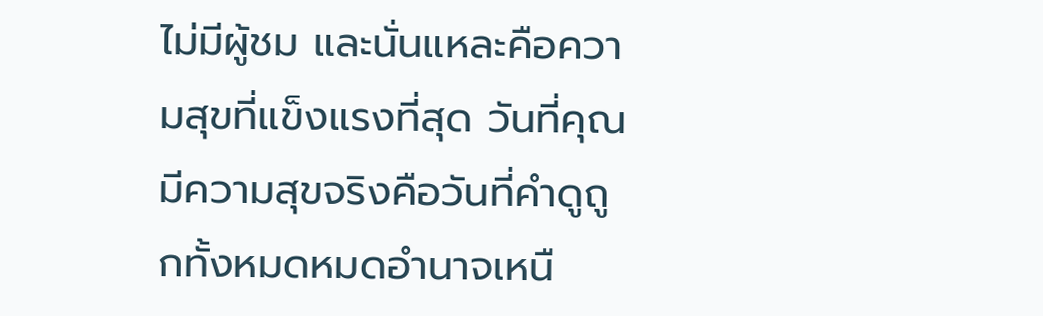ไม่มีผู้ชม และนั่นแหละคือความสุขที่แข็งแรงที่สุด วันที่คุณมีความสุขจริงคือวันที่คำดูถูกทั้งหมดหมดอำนาจเหนื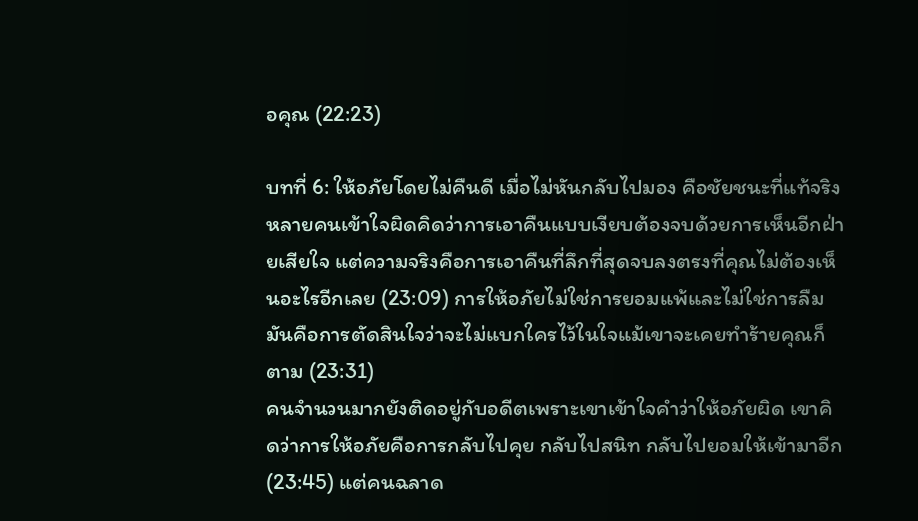อคุณ (22:23)

บทที่ 6: ให้อภัยโดยไม่คืนดี เมื่อไม่หันกลับไปมอง คือชัยชนะที่แท้จริง
หลายคนเข้าใจผิดคิดว่าการเอาคืนแบบเงียบต้องจบด้วยการเห็นอีกฝ่ายเสียใจ แต่ความจริงคือการเอาคืนที่ลึกที่สุดจบลงตรงที่คุณไม่ต้องเห็นอะไรอีกเลย (23:09) การให้อภัยไม่ใช่การยอมแพ้และไม่ใช่การลืม มันคือการตัดสินใจว่าจะไม่แบกใครไว้ในใจแม้เขาจะเคยทำร้ายคุณก็ตาม (23:31)
คนจำนวนมากยังติดอยู่กับอดีตเพราะเขาเข้าใจคำว่าให้อภัยผิด เขาคิดว่าการให้อภัยคือการกลับไปคุย กลับไปสนิท กลับไปยอมให้เข้ามาอีก (23:45) แต่คนฉลาด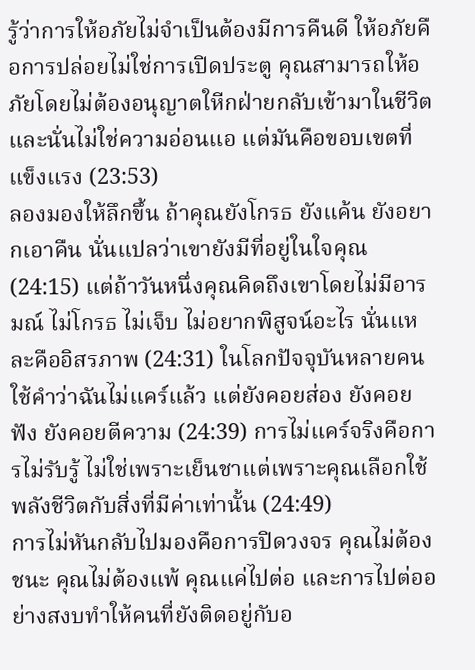รู้ว่าการให้อภัยไม่จำเป็นต้องมีการคืนดี ให้อภัยคือการปล่อยไม่ใช่การเปิดประตู คุณสามารถให้อภัยโดยไม่ต้องอนุญาตใหีกฝ่ายกลับเข้ามาในชีวิต และนั่นไม่ใช่ความอ่อนแอ แต่มันคือขอบเขตที่แข็งแรง (23:53)
ลองมองให้ลึกขึ้น ถ้าคุณยังโกรธ ยังแค้น ยังอยากเอาคืน นั่นแปลว่าเขายังมีที่อยู่ในใจคุณ (24:15) แต่ถ้าวันหนึ่งคุณคิดถึงเขาโดยไม่มีอารมณ์ ไม่โกรธ ไม่เจ็บ ไม่อยากพิสูจน์อะไร นั่นแหละคืออิสรภาพ (24:31) ในโลกปัจจุบันหลายคนใช้คำว่าฉันไม่แคร์แล้ว แต่ยังคอยส่อง ยังคอยฟัง ยังคอยตีความ (24:39) การไม่แคร์จริงคือการไม่รับรู้ ไม่ใช่เพราะเย็นชาแต่เพราะคุณเลือกใช้พลังชีวิตกับสิ่งที่มีค่าเท่านั้น (24:49)
การไม่หันกลับไปมองคือการปิดวงจร คุณไม่ต้องชนะ คุณไม่ต้องแพ้ คุณแค่ไปต่อ และการไปต่ออย่างสงบทำให้คนที่ยังติดอยู่กับอ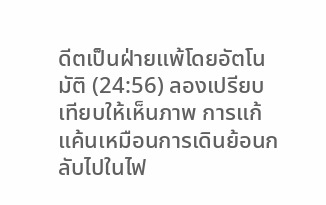ดีตเป็นฝ่ายแพ้โดยอัตโนมัติ (24:56) ลองเปรียบเทียบให้เห็นภาพ การแก้แค้นเหมือนการเดินย้อนกลับไปในไฟ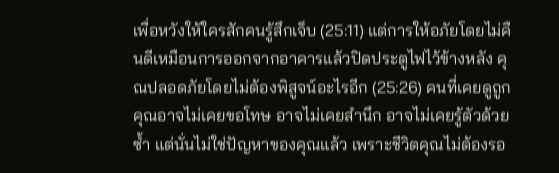เพื่อหวังให้ใครสักคนรู้สึกเจ็บ (25:11) แต่การให้อภัยโดยไม่คืนดีเหมือนการออกจากอาคารแล้วปิดประตูไฟไว้ข้างหลัง คุณปลอดภัยโดยไม่ต้องพิสูจน์อะไรอีก (25:26) คนที่เคยดูถูกคุณอาจไม่เคยขอโทษ อาจไม่เคยสำนึก อาจไม่เคยรู้ตัวด้วยซ้ำ แต่นั่นไม่ใช่ปัญหาของคุณแล้ว เพราะชีวิตคุณไม่ต้องรอ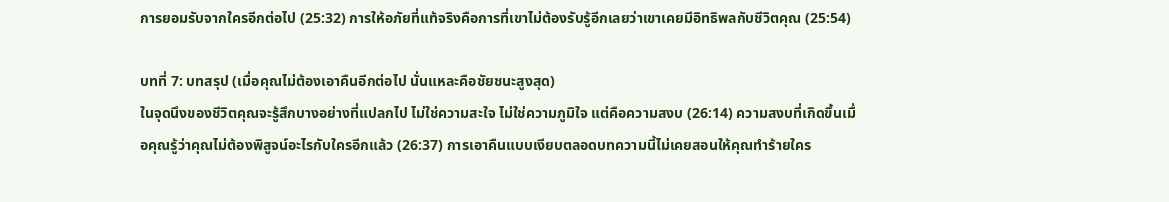การยอมรับจากใครอีกต่อไป (25:32) การให้อภัยที่แท้จริงคือการที่เขาไม่ต้องรับรู้อีกเลยว่าเขาเคยมีอิทธิพลกับชีวิตคุณ (25:54)

บทที่ 7: บทสรุป (เมื่อคุณไม่ต้องเอาคืนอีกต่อไป นั่นแหละคือชัยชนะสูงสุด)
ในจุดนึงของชีวิตคุณจะรู้สึกบางอย่างที่แปลกไป ไม่ใช่ความสะใจ ไม่ใช่ความภูมิใจ แต่คือความสงบ (26:14) ความสงบที่เกิดขึ้นเมื่อคุณรู้ว่าคุณไม่ต้องพิสูจน์อะไรกับใครอีกแล้ว (26:37) การเอาคืนแบบเงียบตลอดบทความนี้ไม่เคยสอนให้คุณทำร้ายใคร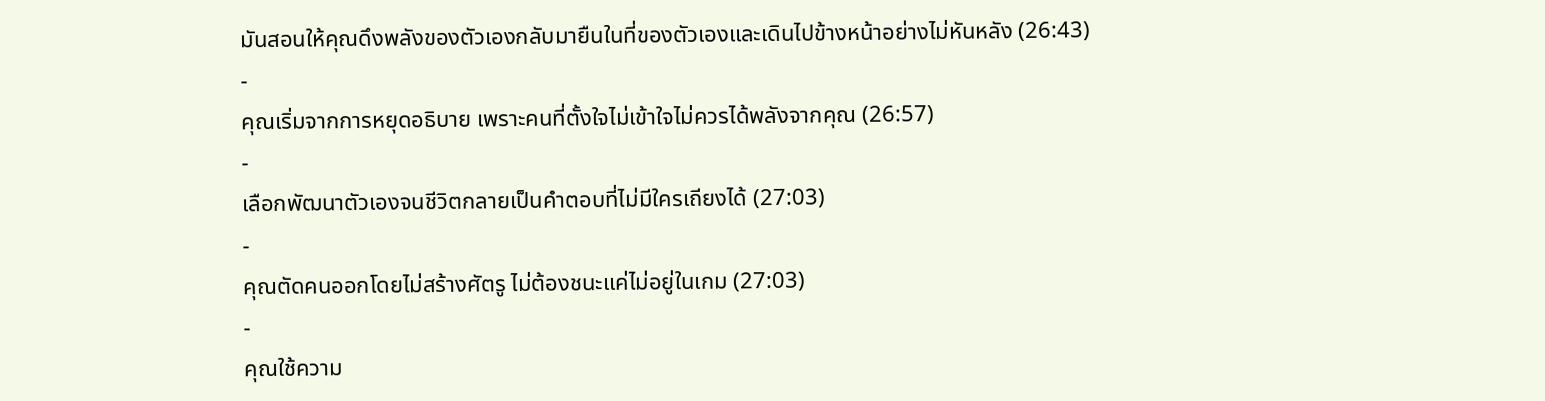มันสอนให้คุณดึงพลังของตัวเองกลับมายืนในที่ของตัวเองและเดินไปข้างหน้าอย่างไม่หันหลัง (26:43)
-
คุณเริ่มจากการหยุดอธิบาย เพราะคนที่ตั้งใจไม่เข้าใจไม่ควรได้พลังจากคุณ (26:57)
-
เลือกพัฒนาตัวเองจนชีวิตกลายเป็นคำตอบที่ไม่มีใครเถียงได้ (27:03)
-
คุณตัดคนออกโดยไม่สร้างศัตรู ไม่ต้องชนะแค่ไม่อยู่ในเกม (27:03)
-
คุณใช้ความ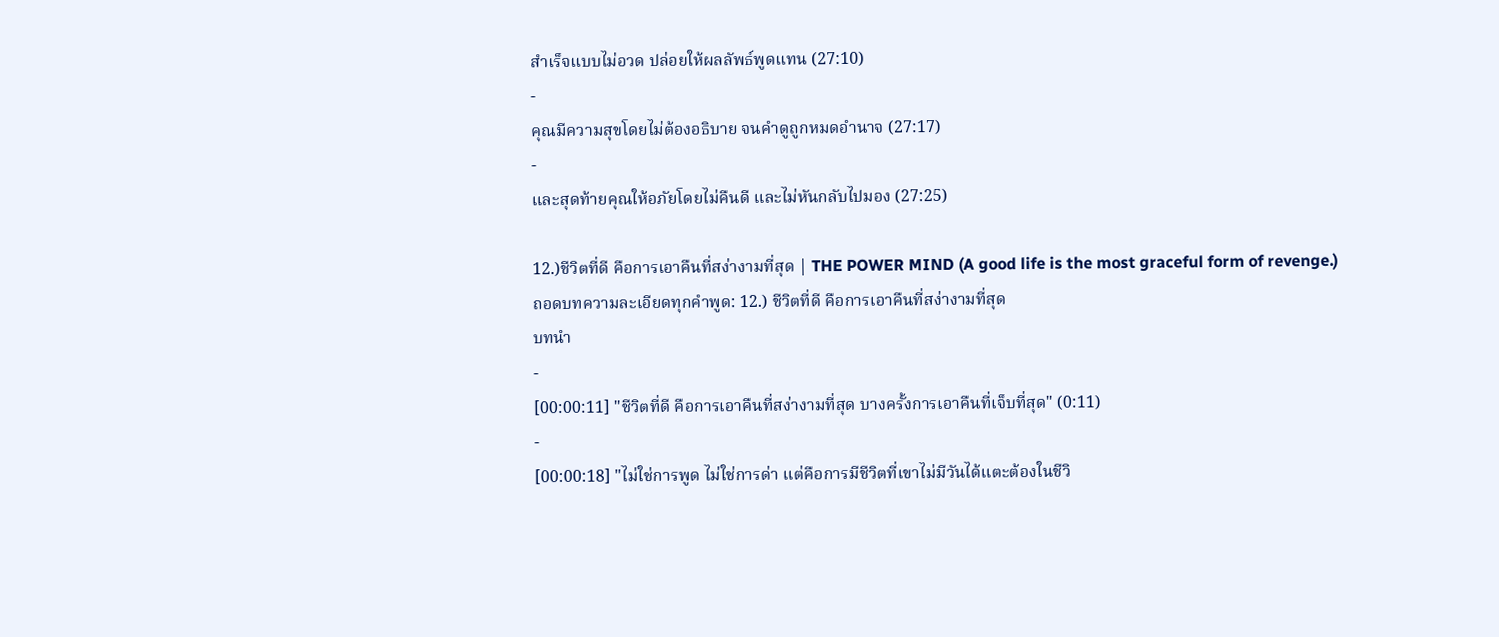สำเร็จแบบไม่อวด ปล่อยให้ผลลัพธ์พูดแทน (27:10)
-
คุณมีความสุขโดยไม่ต้องอธิบาย จนคำดูถูกหมดอำนาจ (27:17)
-
และสุดท้ายคุณให้อภัยโดยไม่คืนดี และไม่หันกลับไปมอง (27:25)

12.)ชีวิตที่ดี คือการเอาคืนที่สง่างามที่สุด | THE POWER MIND (A good life is the most graceful form of revenge.)
ถอดบทความละเอียดทุกคำพูด: 12.) ชีวิตที่ดี คือการเอาคืนที่สง่างามที่สุด
บทนำ
-
[00:00:11] "ชีวิตที่ดี คือการเอาคืนที่สง่างามที่สุด บางครั้งการเอาคืนที่เจ็บที่สุด" (0:11)
-
[00:00:18] "ไม่ใช่การพูด ไม่ใช่การด่า แต่คือการมีชีวิตที่เขาไม่มีวันได้แตะต้องในชีวิ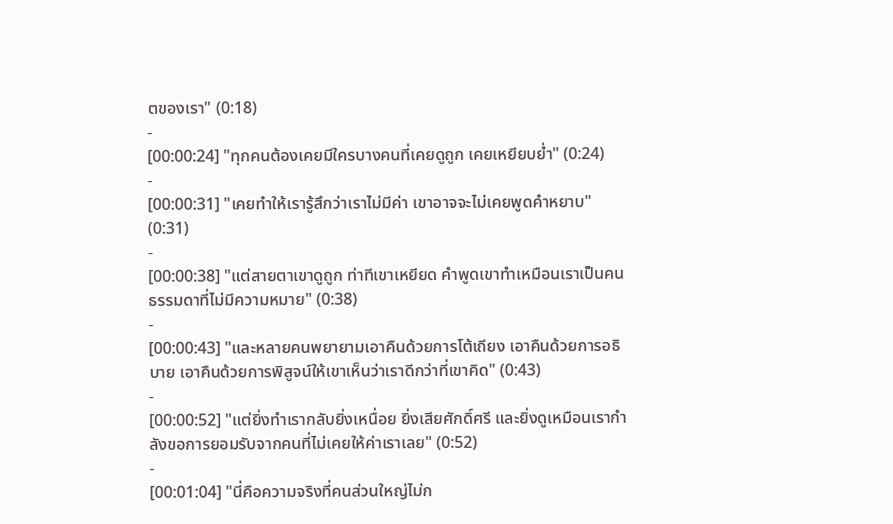ตของเรา" (0:18)
-
[00:00:24] "ทุกคนต้องเคยมีใครบางคนที่เคยดูถูก เคยเหยียบย่ำ" (0:24)
-
[00:00:31] "เคยทำให้เรารู้สึกว่าเราไม่มีค่า เขาอาจจะไม่เคยพูดคำหยาบ" (0:31)
-
[00:00:38] "แต่สายตาเขาดูถูก ท่าทีเขาเหยียด คำพูดเขาทำเหมือนเราเป็นคนธรรมดาที่ไม่มีความหมาย" (0:38)
-
[00:00:43] "และหลายคนพยายามเอาคืนด้วยการโต้เถียง เอาคืนด้วยการอธิบาย เอาคืนด้วยการพิสูจน์ให้เขาเห็นว่าเราดีกว่าที่เขาคิด" (0:43)
-
[00:00:52] "แต่ยิ่งทำเรากลับยิ่งเหนื่อย ยิ่งเสียศักดิ์ศรี และยิ่งดูเหมือนเรากำลังขอการยอมรับจากคนที่ไม่เคยให้ค่าเราเลย" (0:52)
-
[00:01:04] "นี่คือความจริงที่คนส่วนใหญ่ไม่ก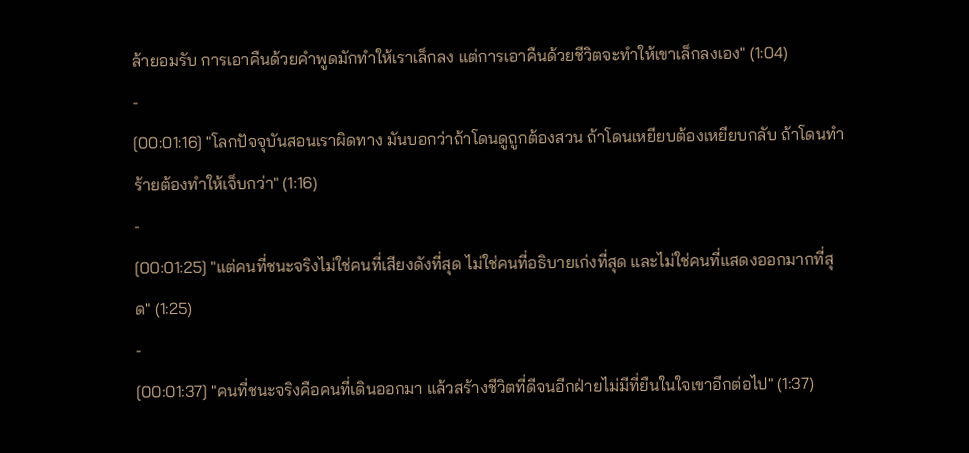ล้ายอมรับ การเอาคืนด้วยคำพูดมักทำให้เราเล็กลง แต่การเอาคืนด้วยชีวิตจะทำให้เขาเล็กลงเอง" (1:04)
-
[00:01:16] "โลกปัจจุบันสอนเราผิดทาง มันบอกว่าถ้าโดนดูถูกต้องสวน ถ้าโดนเหยียบต้องเหยียบกลับ ถ้าโดนทำร้ายต้องทำให้เจ็บกว่า" (1:16)
-
[00:01:25] "แต่คนที่ชนะจริงไม่ใช่คนที่เสียงดังที่สุด ไม่ใช่คนที่อธิบายเก่งที่สุด และไม่ใช่คนที่แสดงออกมากที่สุด" (1:25)
-
[00:01:37] "คนที่ชนะจริงคือคนที่เดินออกมา แล้วสร้างชีวิตที่ดีจนอีกฝ่ายไม่มีที่ยืนในใจเขาอีกต่อไป" (1:37)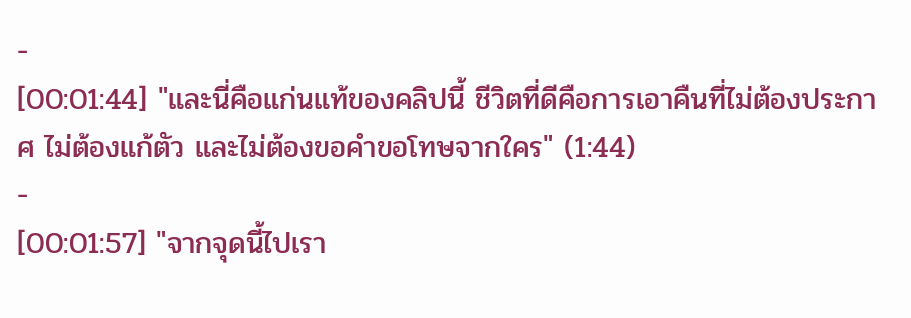-
[00:01:44] "และนี่คือแก่นแท้ของคลิปนี้ ชีวิตที่ดีคือการเอาคืนที่ไม่ต้องประกาศ ไม่ต้องแก้ตัว และไม่ต้องขอคำขอโทษจากใคร" (1:44)
-
[00:01:57] "จากจุดนี้ไปเรา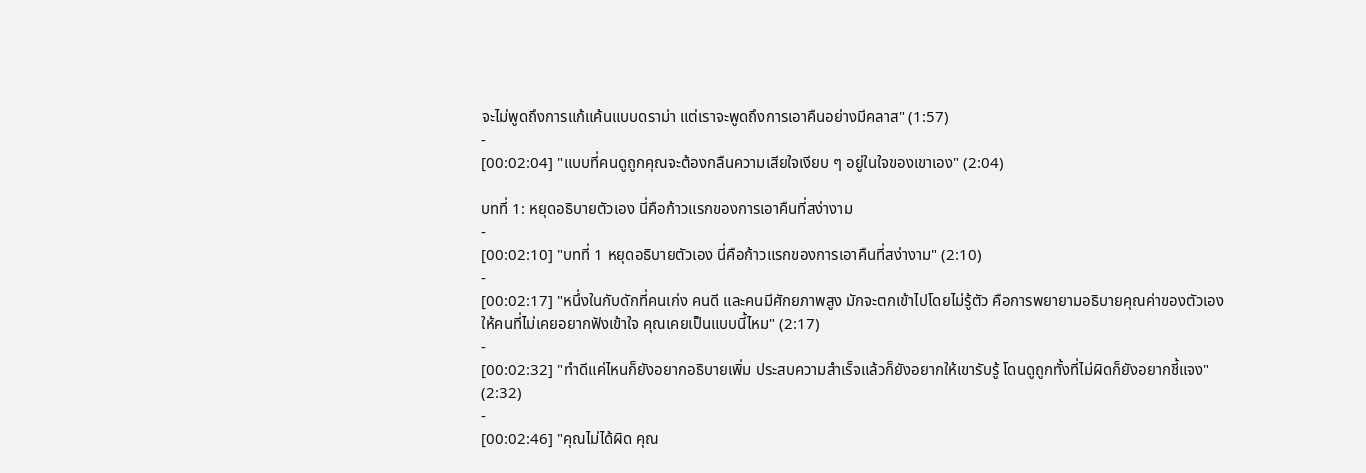จะไม่พูดถึงการแก้แค้นแบบดราม่า แต่เราจะพูดถึงการเอาคืนอย่างมีคลาส" (1:57)
-
[00:02:04] "แบบที่คนดูถูกคุณจะต้องกลืนความเสียใจเงียบ ๆ อยู่ในใจของเขาเอง" (2:04)

บทที่ 1: หยุดอธิบายตัวเอง นี่คือก้าวแรกของการเอาคืนที่สง่างาม
-
[00:02:10] "บทที่ 1 หยุดอธิบายตัวเอง นี่คือก้าวแรกของการเอาคืนที่สง่างาม" (2:10)
-
[00:02:17] "หนึ่งในกับดักที่คนเก่ง คนดี และคนมีศักยภาพสูง มักจะตกเข้าไปโดยไม่รู้ตัว คือการพยายามอธิบายคุณค่าของตัวเองให้คนที่ไม่เคยอยากฟังเข้าใจ คุณเคยเป็นแบบนี้ไหม" (2:17)
-
[00:02:32] "ทำดีแค่ไหนก็ยังอยากอธิบายเพิ่ม ประสบความสำเร็จแล้วก็ยังอยากให้เขารับรู้ โดนดูถูกทั้งที่ไม่ผิดก็ยังอยากชี้แจง" (2:32)
-
[00:02:46] "คุณไม่ได้ผิด คุณ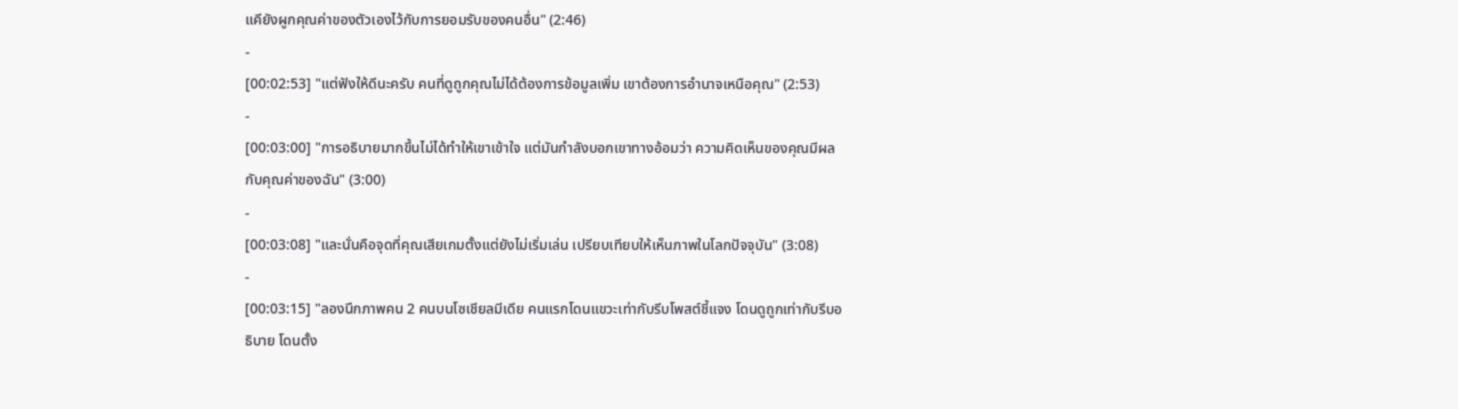แคียังผูกคุณค่าของตัวเองไว้กับการยอมรับของคนอื่น" (2:46)
-
[00:02:53] "แต่ฟังให้ดีนะครับ คนที่ดูถูกคุณไม่ได้ต้องการข้อมูลเพิ่ม เขาต้องการอำนาจเหนือคุณ" (2:53)
-
[00:03:00] "การอธิบายมากขึ้นไม่ได้ทำให้เขาเข้าใจ แต่มันกำลังบอกเขาทางอ้อมว่า ความคิดเห็นของคุณมีผลกับคุณค่าของฉัน" (3:00)
-
[00:03:08] "และนั่นคือจุดที่คุณเสียเกมตั้งแต่ยังไม่เริ่มเล่น เปรียบเทียบให้เห็นภาพในโลกปัจจุบัน" (3:08)
-
[00:03:15] "ลองนึกภาพคน 2 คนบนโซเชียลมีเดีย คนแรกโดนแขวะเท่ากับรีบโพสต์ชี้แจง โดนดูถูกเท่ากับรีบอธิบาย โดนตั้ง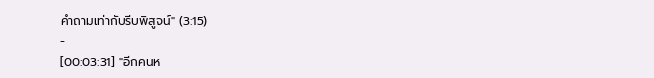คำถามเท่ากับรีบพิสูจน์" (3:15)
-
[00:03:31] "อีกคนห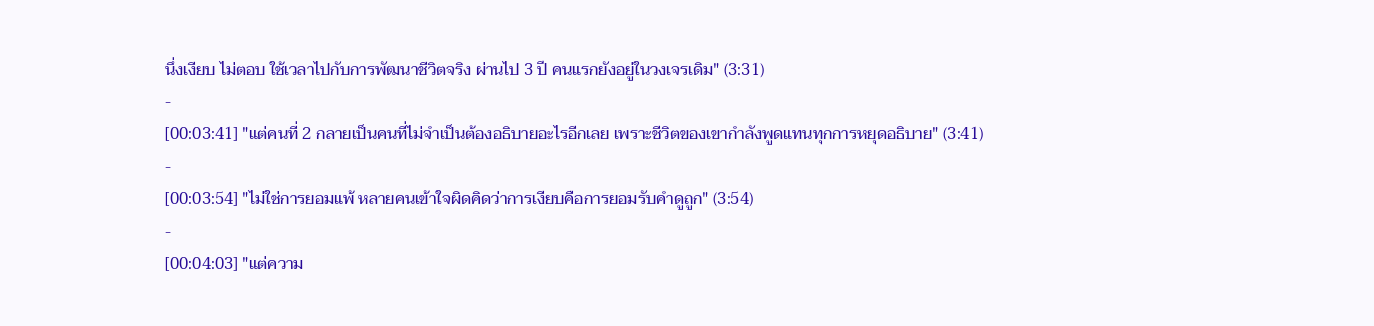นึ่งเงียบ ไม่ตอบ ใช้เวลาไปกับการพัฒนาชีวิตจริง ผ่านไป 3 ปี คนแรกยังอยู่ในวงเจรเดิม" (3:31)
-
[00:03:41] "แต่คนที่ 2 กลายเป็นคนที่ไม่จำเป็นต้องอธิบายอะไรอีกเลย เพราะชีวิตของเขากำลังพูดแทนทุกการหยุดอธิบาย" (3:41)
-
[00:03:54] "ไม่ใช่การยอมแพ้ หลายคนเข้าใจผิดคิดว่าการเงียบคือการยอมรับคำดูถูก" (3:54)
-
[00:04:03] "แต่ความ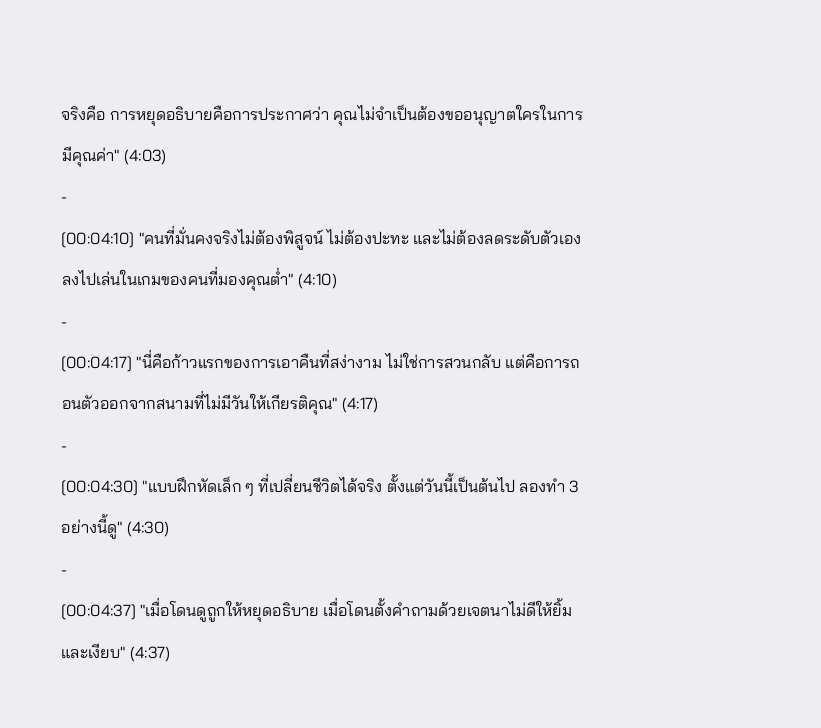จริงคือ การหยุดอธิบายคือการประกาศว่า คุณไม่จำเป็นต้องขออนุญาตใครในการมีคุณค่า" (4:03)
-
[00:04:10] "คนที่มั่นคงจริงไม่ต้องพิสูจน์ ไม่ต้องปะทะ และไม่ต้องลดระดับตัวเองลงไปเล่นในเกมของคนที่มองคุณต่ำ" (4:10)
-
[00:04:17] "นี่คือก้าวแรกของการเอาคืนที่สง่างาม ไม่ใช่การสวนกลับ แต่คือการถอนตัวออกจากสนามที่ไม่มีวันให้เกียรติคุณ" (4:17)
-
[00:04:30] "แบบฝึกหัดเล็ก ๆ ที่เปลี่ยนชีวิตได้จริง ตั้งแต่วันนี้เป็นต้นไป ลองทำ 3 อย่างนี้ดู" (4:30)
-
[00:04:37] "เมื่อโดนดูถูกให้หยุดอธิบาย เมื่อโดนตั้งคำถามด้วยเจตนาไม่ดีให้ยิ้มและเงียบ" (4:37)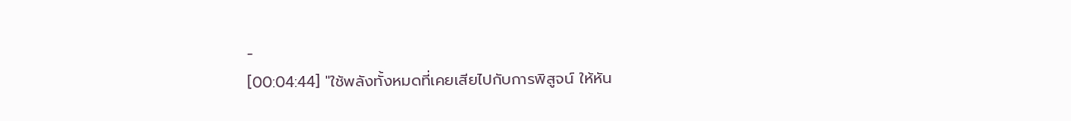-
[00:04:44] "ใช้พลังทั้งหมดที่เคยเสียไปกับการพิสูจน์ ให้หัน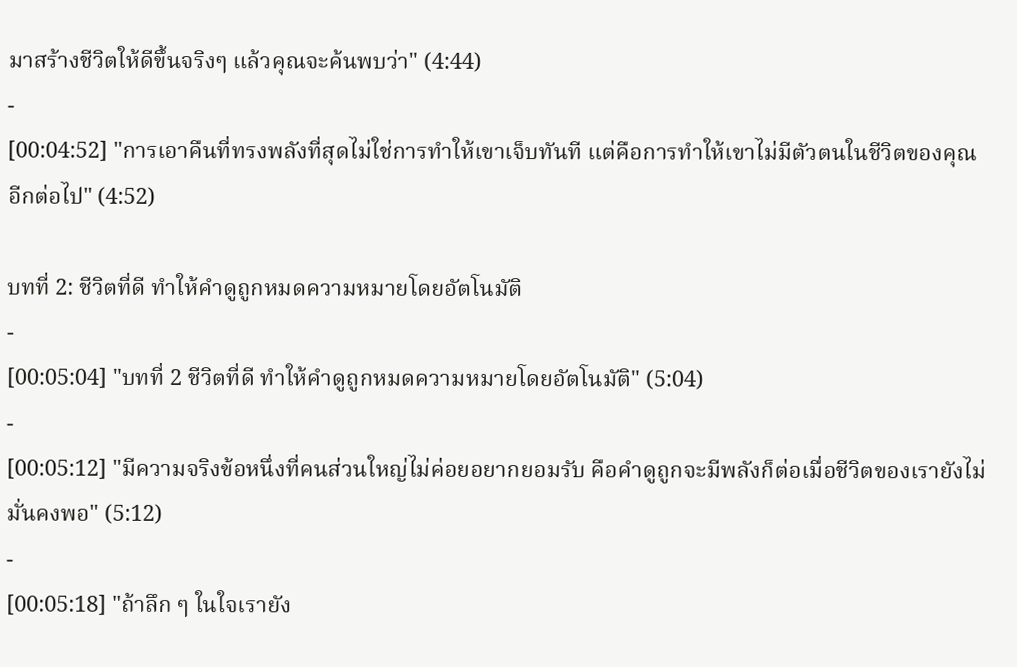มาสร้างชีวิตให้ดีขึ้นจริงๆ แล้วคุณจะค้นพบว่า" (4:44)
-
[00:04:52] "การเอาคืนที่ทรงพลังที่สุดไม่ใช่การทำให้เขาเจ็บทันที แต่คือการทำให้เขาไม่มีตัวตนในชีวิตของคุณอีกต่อไป" (4:52)

บทที่ 2: ชีวิตที่ดี ทำให้คำดูถูกหมดความหมายโดยอัตโนมัติ
-
[00:05:04] "บทที่ 2 ชีวิตที่ดี ทำให้คำดูถูกหมดความหมายโดยอัตโนมัติ" (5:04)
-
[00:05:12] "มีความจริงข้อหนึ่งที่คนส่วนใหญ่ไม่ค่อยอยากยอมรับ คือคำดูถูกจะมีพลังก็ต่อเมื่อชีวิตของเรายังไม่มั่นคงพอ" (5:12)
-
[00:05:18] "ถ้าลึก ๆ ในใจเรายัง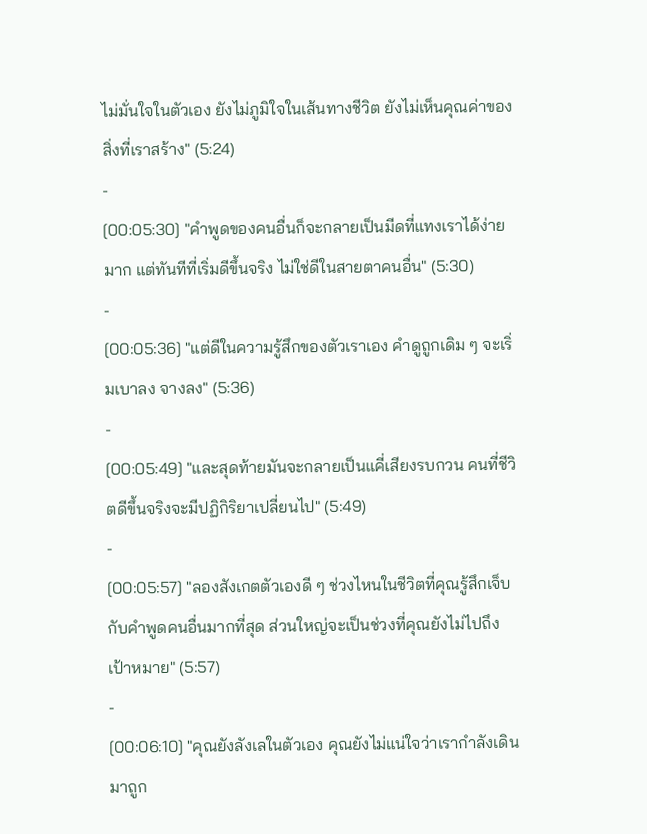ไม่มั่นใจในตัวเอง ยังไม่ภูมิใจในเส้นทางชีวิต ยังไม่เห็นคุณค่าของสิ่งที่เราสร้าง" (5:24)
-
[00:05:30] "คำพูดของคนอื่นก็จะกลายเป็นมีดที่แทงเราได้ง่ายมาก แต่ทันทีที่เริ่มดีขึ้นจริง ไม่ใช่ดีในสายตาคนอื่น" (5:30)
-
[00:05:36] "แต่ดีในความรู้สึกของตัวเราเอง คำดูถูกเดิม ๆ จะเริ่มเบาลง จางลง" (5:36)
-
[00:05:49] "และสุดท้ายมันจะกลายเป็นแคี่เสียงรบกวน คนที่ชีวิตดีขึ้นจริงจะมีปฏิกิริยาเปลี่ยนไป" (5:49)
-
[00:05:57] "ลองสังเกตตัวเองดี ๆ ช่วงไหนในชีวิตที่คุณรู้สึกเจ็บกับคำพูดคนอื่นมากที่สุด ส่วนใหญ่จะเป็นช่วงที่คุณยังไม่ไปถึงเป้าหมาย" (5:57)
-
[00:06:10] "คุณยังลังเลในตัวเอง คุณยังไม่แน่ใจว่าเรากำลังเดินมาถูก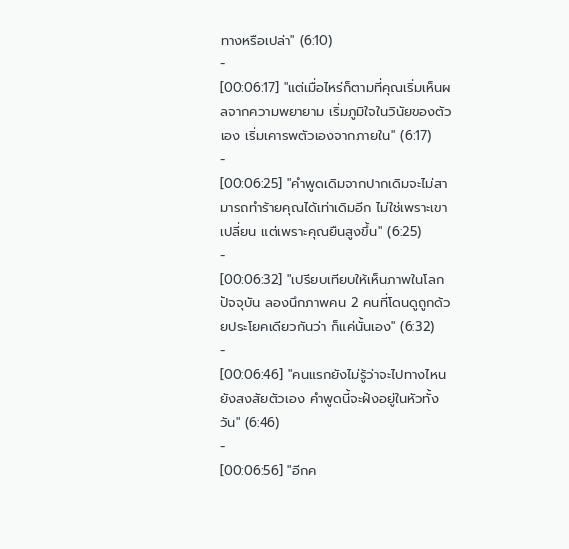ทางหรือเปล่า" (6:10)
-
[00:06:17] "แต่เมื่อไหร่ก็ตามที่คุณเริ่มเห็นผลจากความพยายาม เริ่มภูมิใจในวินัยของตัวเอง เริ่มเคารพตัวเองจากภายใน" (6:17)
-
[00:06:25] "คำพูดเดิมจากปากเดิมจะไม่สามารถทำร้ายคุณได้เท่าเดิมอีก ไม่ใช่เพราะเขาเปลี่ยน แต่เพราะคุณยืนสูงขึ้น" (6:25)
-
[00:06:32] "เปรียบเทียบให้เห็นภาพในโลกปัจจุบัน ลองนึกภาพคน 2 คนที่โดนดูถูกด้วยประโยคเดียวกันว่า ก็แค่นั้นเอง" (6:32)
-
[00:06:46] "คนแรกยังไม่รู้ว่าจะไปทางไหน ยังสงสัยตัวเอง คำพูดนี้จะฝังอยู่ในหัวทั้งวัน" (6:46)
-
[00:06:56] "อีกค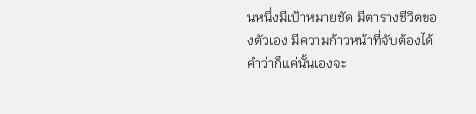นหนึ่งมีเป้าหมายชัด มีตารางชีวิตของตัวเอง มีความก้าวหน้าที่จับต้องได้ คำว่าก็แค่นั้นเองจะ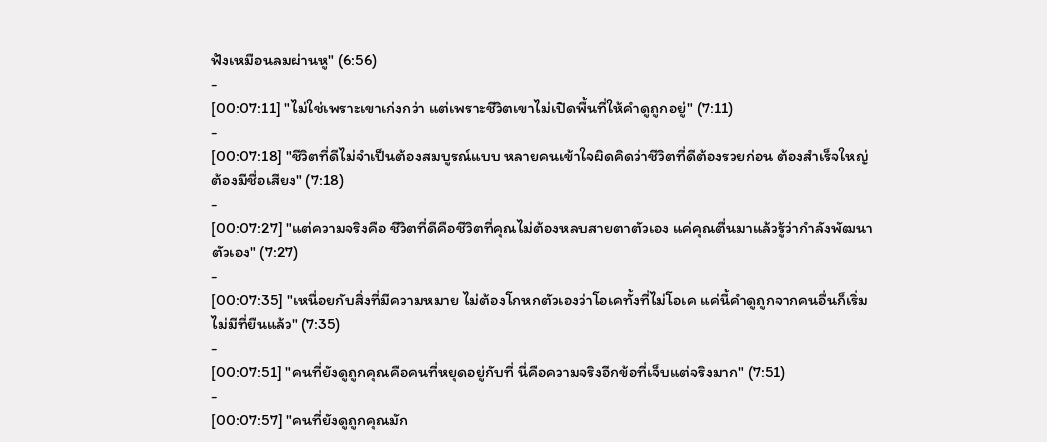ฟังเหมือนลมผ่านหู" (6:56)
-
[00:07:11] "ไม่ใช่เพราะเขาเก่งกว่า แต่เพราะชีวิตเขาไม่เปิดพื้นที่ให้คำดูถูกอยู่" (7:11)
-
[00:07:18] "ชีวิตที่ดีไม่จำเป็นต้องสมบูรณ์แบบ หลายคนเข้าใจผิดคิดว่าชีวิตที่ดีต้องรวยก่อน ต้องสำเร็จใหญ่ ต้องมีชื่อเสียง" (7:18)
-
[00:07:27] "แต่ความจริงคือ ชีวิตที่ดีคือชีวิตที่คุณไม่ต้องหลบสายตาตัวเอง แค่คุณตื่นมาแล้วรู้ว่ากำลังพัฒนาตัวเอง" (7:27)
-
[00:07:35] "เหนื่อยกับสิ่งที่มีความหมาย ไม่ต้องโกหกตัวเองว่าโอเคทั้งที่ไม่โอเค แค่นี้คำดูถูกจากคนอื่นก็เริ่มไม่มีที่ยืนแล้ว" (7:35)
-
[00:07:51] "คนที่ยังดูถูกคุณคือคนที่หยุดอยู่กับที่ นี่คือความจริงอีกข้อที่เจ็บแต่จริงมาก" (7:51)
-
[00:07:57] "คนที่ยังดูถูกคุณมัก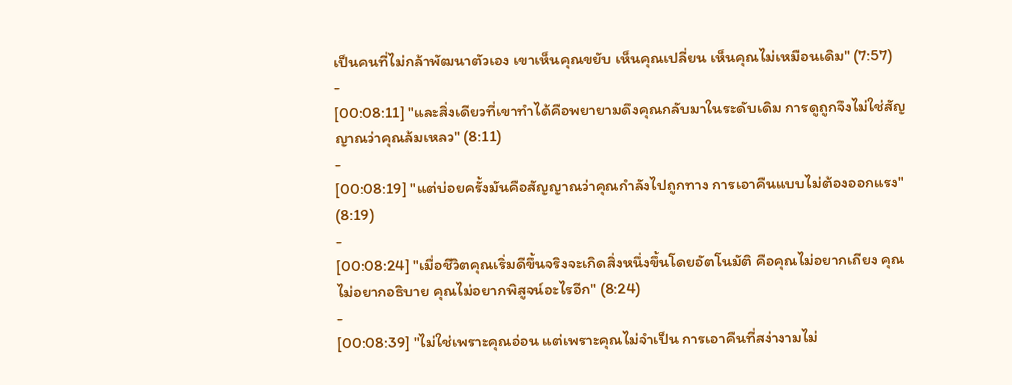เป็นคนที่ไม่กล้าพัฒนาตัวเอง เขาเห็นคุณขยับ เห็นคุณเปลี่ยน เห็นคุณไม่เหมือนเดิม" (7:57)
-
[00:08:11] "และสิ่งเดียวที่เขาทำได้คือพยายามดึงคุณกลับมาในระดับเดิม การดูถูกจึงไม่ใช่สัญญาณว่าคุณล้มเหลว" (8:11)
-
[00:08:19] "แต่บ่อยครั้งมันคือสัญญาณว่าคุณกำลังไปถูกทาง การเอาคืนแบบไม่ต้องออกแรง" (8:19)
-
[00:08:24] "เมื่อชีวิตคุณเริ่มดีขึ้นจริงจะเกิดสิ่งหนึ่งขึ้นโดยอัตโนมัติ คือคุณไม่อยากเถียง คุณไม่อยากอธิบาย คุณไม่อยากพิสูจน์อะไรอีก" (8:24)
-
[00:08:39] "ไม่ใช่เพราะคุณอ่อน แต่เพราะคุณไม่จำเป็น การเอาคืนที่สง่างามไม่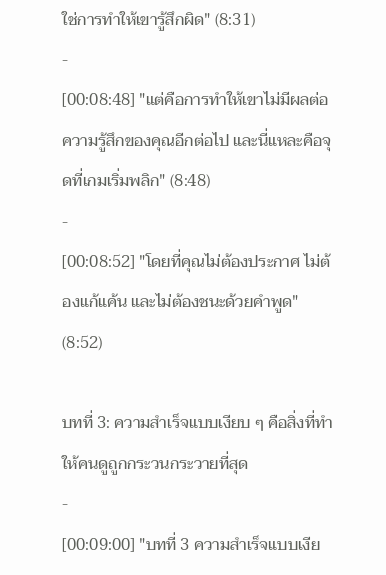ใช่การทำให้เขารู้สึกผิด" (8:31)
-
[00:08:48] "แต่คือการทำให้เขาไม่มีผลต่อความรู้สึกของคุณอีกต่อไป และนี่แหละคือจุดที่เกมเริ่มพลิก" (8:48)
-
[00:08:52] "โดยที่คุณไม่ต้องประกาศ ไม่ต้องแก้แค้น และไม่ต้องชนะด้วยคำพูด" (8:52)

บทที่ 3: ความสำเร็จแบบเงียบ ๆ คือสิ่งที่ทำให้คนดูถูกกระวนกระวายที่สุด
-
[00:09:00] "บทที่ 3 ความสำเร็จแบบเงีย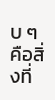บ ๆ คือสิ่งที่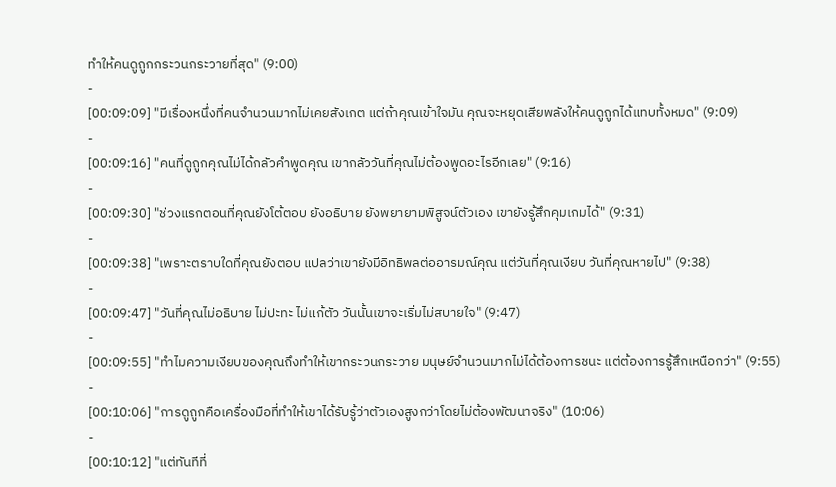ทำให้คนดูถูกกระวนกระวายที่สุด" (9:00)
-
[00:09:09] "มีเรื่องหนึ่งที่คนจำนวนมากไม่เคยสังเกต แต่ถ้าคุณเข้าใจมัน คุณจะหยุดเสียพลังให้คนดูถูกได้แทบทั้งหมด" (9:09)
-
[00:09:16] "คนที่ดูถูกคุณไม่ได้กลัวคำพูดคุณ เขากลัววันที่คุณไม่ต้องพูดอะไรอีกเลย" (9:16)
-
[00:09:30] "ช่วงแรกตอนที่คุณยังโต้ตอบ ยังอธิบาย ยังพยายามพิสูจน์ตัวเอง เขายังรู้สึกคุมเกมได้" (9:31)
-
[00:09:38] "เพราะตราบใดที่คุณยังตอบ แปลว่าเขายังมีอิทธิพลต่ออารมณ์คุณ แต่วันที่คุณเงียบ วันที่คุณหายไป" (9:38)
-
[00:09:47] "วันที่คุณไม่อธิบาย ไม่ปะทะ ไม่แก้ตัว วันนั้นเขาจะเริ่มไม่สบายใจ" (9:47)
-
[00:09:55] "ทำไมความเงียบของคุณถึงทำให้เขากระวนกระวาย มนุษย์จำนวนมากไม่ได้ต้องการชนะ แต่ต้องการรู้สึกเหนือกว่า" (9:55)
-
[00:10:06] "การดูถูกคือเครื่องมือที่ทำให้เขาได้รับรู้ว่าตัวเองสูงกว่าโดยไม่ต้องพัฒนาจริง" (10:06)
-
[00:10:12] "แต่ทันทีที่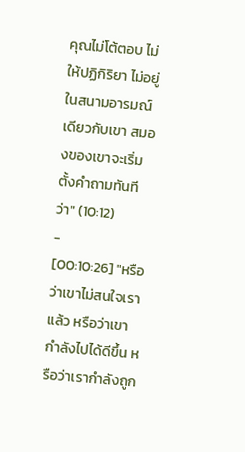คุณไม่โต้ตอบ ไม่ให้ปฏิกิริยา ไม่อยู่ในสนามอารมณ์เดียวกับเขา สมองของเขาจะเริ่มตั้งคำถามทันทีว่า" (10:12)
-
[00:10:26] "หรือว่าเขาไม่สนใจเราแล้ว หรือว่าเขากำลังไปได้ดีขึ้น หรือว่าเรากำลังถูก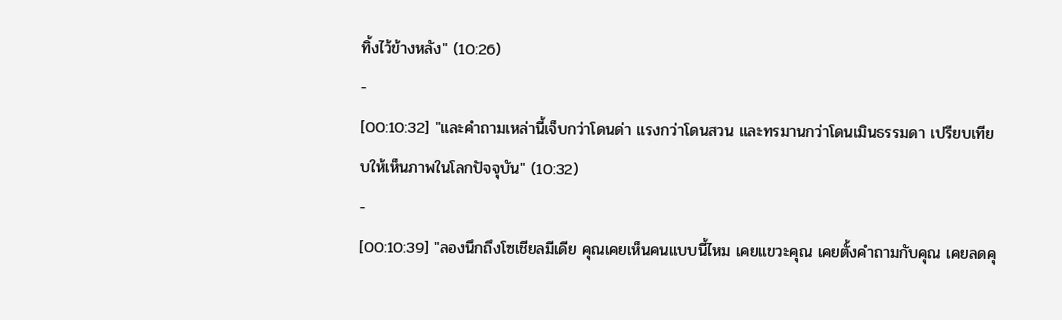ทิ้งไว้ข้างหลัง" (10:26)
-
[00:10:32] "และคำถามเหล่านี้เจ็บกว่าโดนด่า แรงกว่าโดนสวน และทรมานกว่าโดนเมินธรรมดา เปรียบเทียบให้เห็นภาพในโลกปัจจุบัน" (10:32)
-
[00:10:39] "ลองนึกถึงโซเชียลมีเดีย คุณเคยเห็นคนแบบนี้ไหม เคยแขวะคุณ เคยตั้งคำถามกับคุณ เคยลดคุ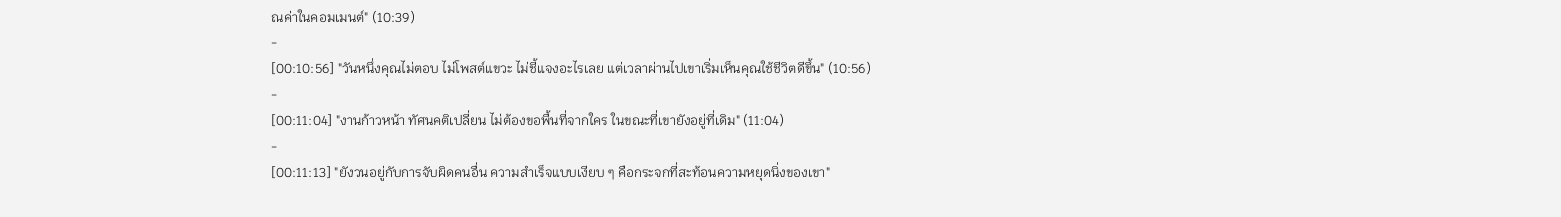ณค่าในคอมเมนต์" (10:39)
-
[00:10:56] "วันหนึ่งคุณไม่ตอบ ไม่โพสต์แขวะ ไม่ชี้แจงอะไรเลย แต่เวลาผ่านไปเขาเริ่มเห็นคุณใช้ชีวิตดีขึ้น" (10:56)
-
[00:11:04] "งานก้าวหน้า ทัศนคติเปลี่ยน ไม่ต้องขอพื้นที่จากใคร ในขณะที่เขายังอยู่ที่เดิม" (11:04)
-
[00:11:13] "ยังวนอยู่กับการจับผิดคนอื่น ความสำเร็จแบบเงียบ ๆ คือกระจกที่สะท้อนความหยุดนิ่งของเขา"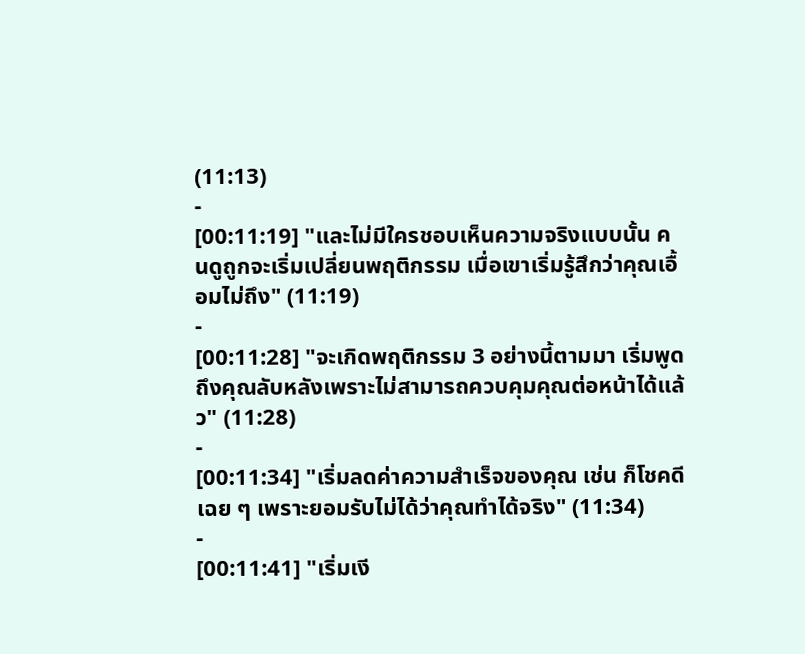(11:13)
-
[00:11:19] "และไม่มีใครชอบเห็นความจริงแบบนั้น คนดูถูกจะเริ่มเปลี่ยนพฤติกรรม เมื่อเขาเริ่มรู้สึกว่าคุณเอื้อมไม่ถึง" (11:19)
-
[00:11:28] "จะเกิดพฤติกรรม 3 อย่างนี้ตามมา เริ่มพูดถึงคุณลับหลังเพราะไม่สามารถควบคุมคุณต่อหน้าได้แล้ว" (11:28)
-
[00:11:34] "เริ่มลดค่าความสำเร็จของคุณ เช่น ก็โชคดีเฉย ๆ เพราะยอมรับไม่ได้ว่าคุณทำได้จริง" (11:34)
-
[00:11:41] "เริ่มเงี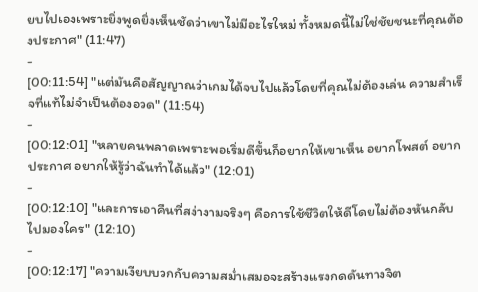ยบไปเองเพราะยิ่งพูดยิ่งเห็นชัดว่าเขาไม่มีอะไรใหม่ ทั้งหมดนี้ไม่ใช่ชัยชนะที่คุณต้องประกาศ" (11:47)
-
[00:11:54] "แต่มันคือสัญญาณว่าเกมได้จบไปแล้วโดยที่คุณไม่ต้องเล่น ความสำเร็จที่แท้ไม่จำเป็นต้องอวด" (11:54)
-
[00:12:01] "หลายคนพลาดเพราะพอเริ่มดีขึ้นก็อยากให้เขาเห็น อยากโพสต์ อยากประกาศ อยากให้รู้ว่าฉันทำได้แล้ว" (12:01)
-
[00:12:10] "และการเอาคืนที่สง่างามจริงๆ คือการใช้ชีวิตให้ดีโดยไม่ต้องหันกลับไปมองใคร" (12:10)
-
[00:12:17] "ความเงียบบวกกับความสม่ำเสมอจะสร้างแรงกดดันทางจิต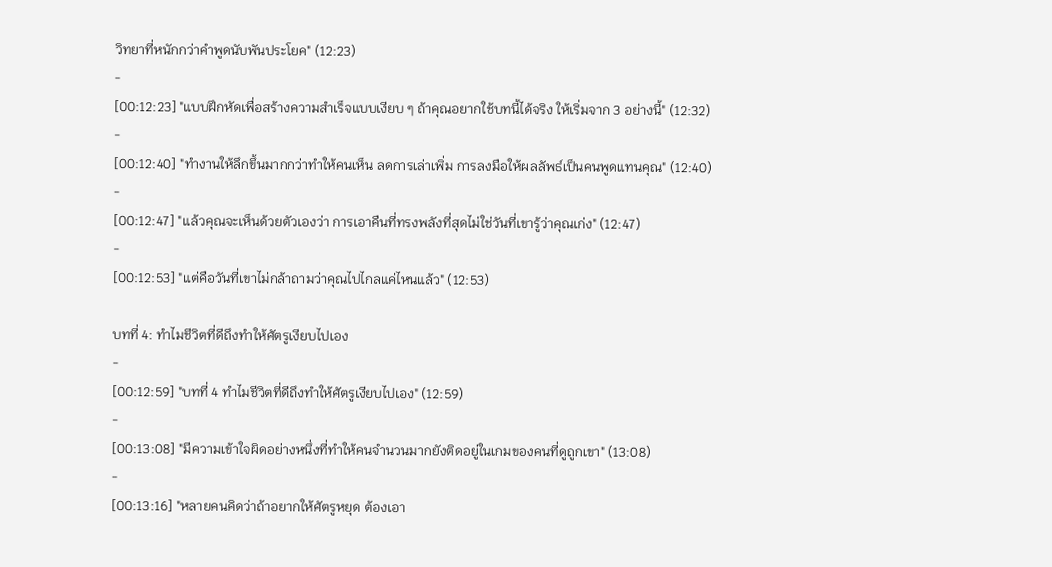วิทยาที่หนักกว่าคำพูดนับพันประโยค" (12:23)
-
[00:12:23] "แบบฝึกหัดเพื่อสร้างความสำเร็จแบบเงียบ ๆ ถ้าคุณอยากใช้บทนี้ได้จริง ให้เริ่มจาก 3 อย่างนี้" (12:32)
-
[00:12:40] "ทำงานให้ลึกขึ้นมากกว่าทำให้คนเห็น ลดการเล่าเพิ่ม การลงมือให้ผลลัพธ์เป็นคนพูดแทนคุณ" (12:40)
-
[00:12:47] "แล้วคุณจะเห็นด้วยตัวเองว่า การเอาคืนที่ทรงพลังที่สุดไม่ใช่วันที่เขารู้ว่าคุณเก่ง" (12:47)
-
[00:12:53] "แต่คือวันที่เขาไม่กล้าถามว่าคุณไปไกลแค่ไหนแล้ว" (12:53)

บทที่ 4: ทำไมชีวิตที่ดีถึงทำให้ศัตรูเงียบไปเอง
-
[00:12:59] "บทที่ 4 ทำไมชีวิตที่ดีถึงทำให้ศัตรูเงียบไปเอง" (12:59)
-
[00:13:08] "มีความเข้าใจผิดอย่างหนึ่งที่ทำให้คนจำนวนมากยังติดอยู่ในเกมของคนที่ดูถูกเขา" (13:08)
-
[00:13:16] "หลายคนคิดว่าถ้าอยากให้ศัตรูหยุด ต้องเอา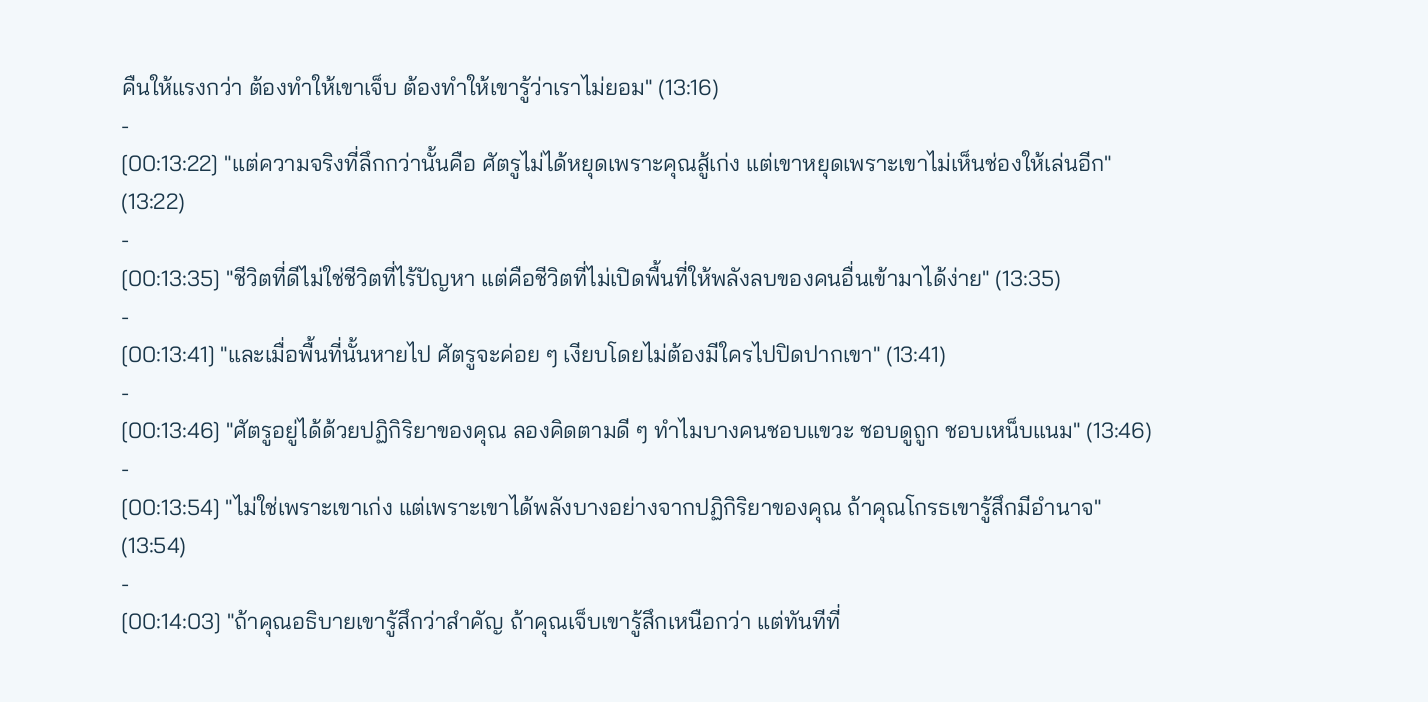คืนให้แรงกว่า ต้องทำให้เขาเจ็บ ต้องทำให้เขารู้ว่าเราไม่ยอม" (13:16)
-
[00:13:22] "แต่ความจริงที่ลึกกว่านั้นคือ ศัตรูไม่ได้หยุดเพราะคุณสู้เก่ง แต่เขาหยุดเพราะเขาไม่เห็นช่องให้เล่นอีก" (13:22)
-
[00:13:35] "ชีวิตที่ดีไม่ใช่ชีวิตที่ไร้ปัญหา แต่คือชีวิตที่ไม่เปิดพื้นที่ให้พลังลบของคนอื่นเข้ามาได้ง่าย" (13:35)
-
[00:13:41] "และเมื่อพื้นที่นั้นหายไป ศัตรูจะค่อย ๆ เงียบโดยไม่ต้องมีใครไปปิดปากเขา" (13:41)
-
[00:13:46] "ศัตรูอยู่ได้ด้วยปฏิกิริยาของคุณ ลองคิดตามดี ๆ ทำไมบางคนชอบแขวะ ชอบดูถูก ชอบเหน็บแนม" (13:46)
-
[00:13:54] "ไม่ใช่เพราะเขาเก่ง แต่เพราะเขาได้พลังบางอย่างจากปฏิกิริยาของคุณ ถ้าคุณโกรธเขารู้สึกมีอำนาจ" (13:54)
-
[00:14:03] "ถ้าคุณอธิบายเขารู้สึกว่าสำคัญ ถ้าคุณเจ็บเขารู้สึกเหนือกว่า แต่ทันทีที่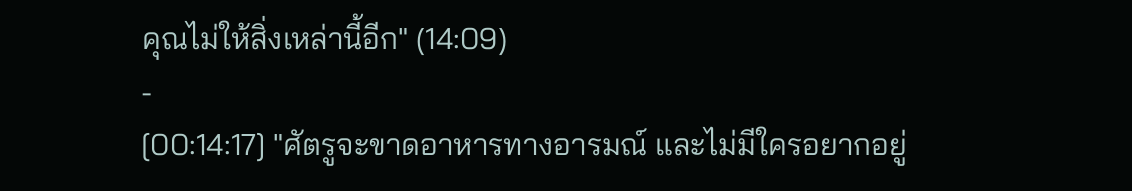คุณไม่ให้สิ่งเหล่านี้อีก" (14:09)
-
[00:14:17] "ศัตรูจะขาดอาหารทางอารมณ์ และไม่มีใครอยากอยู่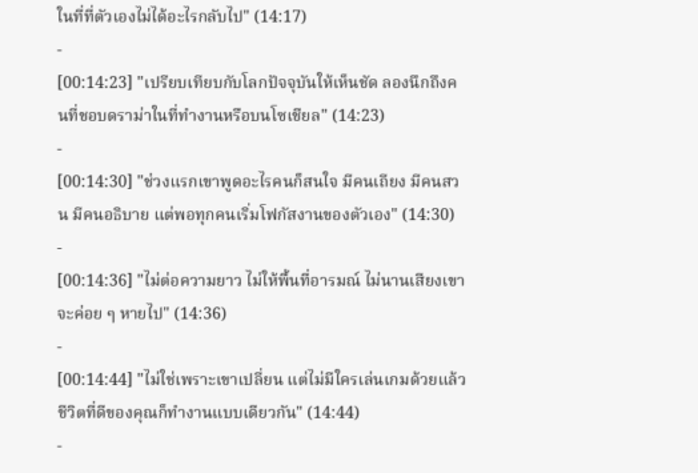ในที่ที่ตัวเองไม่ได้อะไรกลับไป" (14:17)
-
[00:14:23] "เปรียบเทียบกับโลกปัจจุบันให้เห็นชัด ลองนึกถึงคนที่ชอบดราม่าในที่ทำงานหรือบนโซเชียล" (14:23)
-
[00:14:30] "ช่วงแรกเขาพูดอะไรคนก็สนใจ มีคนเถียง มีคนสวน มีคนอธิบาย แต่พอทุกคนเริ่มโฟกัสงานของตัวเอง" (14:30)
-
[00:14:36] "ไม่ต่อความยาว ไม่ให้พื้นที่อารมณ์ ไม่นานเสียงเขาจะค่อย ๆ หายไป" (14:36)
-
[00:14:44] "ไม่ใช่เพราะเขาเปลี่ยน แต่ไม่มีใครเล่นเกมด้วยแล้ว ชีวิตที่ดีของคุณก็ทำงานแบบเดียวกัน" (14:44)
-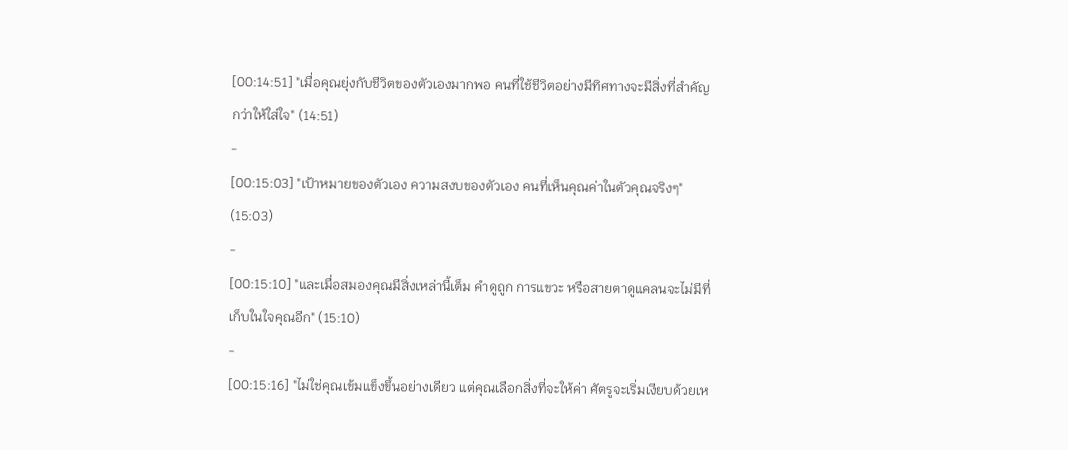[00:14:51] "เมื่อคุณยุ่งกับชีวิตของตัวเองมากพอ คนที่ใช้ชีวิตอย่างมีทิศทางจะมีสิ่งที่สำคัญกว่าให้ใส่ใจ" (14:51)
-
[00:15:03] "เป้าหมายของตัวเอง ความสงบของตัวเอง คนที่เห็นคุณค่าในตัวคุณจริงๆ" (15:03)
-
[00:15:10] "และเมื่อสมองคุณมีสิ่งเหล่านี้เต็ม คำดูถูก การแขวะ หรือสายตาดูแคลนจะไม่มีที่เก็บในใจคุณอีก" (15:10)
-
[00:15:16] "ไม่ใช่คุณเข้มแข็งขึ้นอย่างเดียว แต่คุณเลือกสิ่งที่จะให้ค่า ศัตรูจะเริ่มเงียบด้วยเห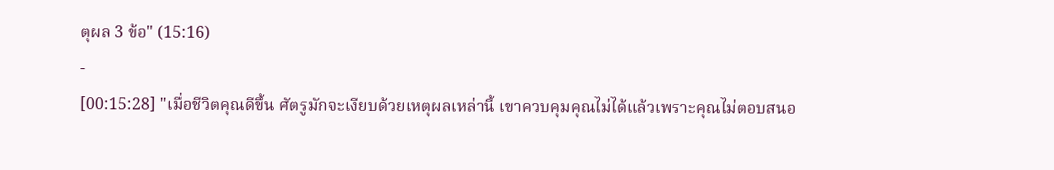ตุผล 3 ข้อ" (15:16)
-
[00:15:28] "เมื่อชีวิตคุณดีขึ้น ศัตรูมักจะเงียบด้วยเหตุผลเหล่านี้ เขาควบคุมคุณไม่ได้แล้วเพราะคุณไม่ตอบสนอ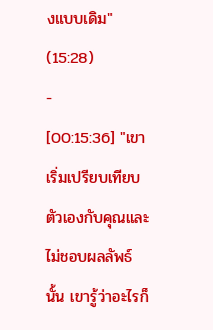งแบบเดิม" (15:28)
-
[00:15:36] "เขาเริ่มเปรียบเทียบตัวเองกับคุณและไม่ชอบผลลัพธ์นั้น เขารู้ว่าอะไรก็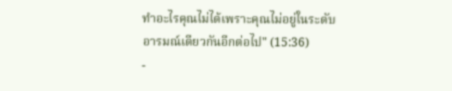ทำอะไรคุณไม่ได้เพราะคุณไม่อยู่ในระดับอารมณ์เดียวกันอีกต่อไป" (15:36)
-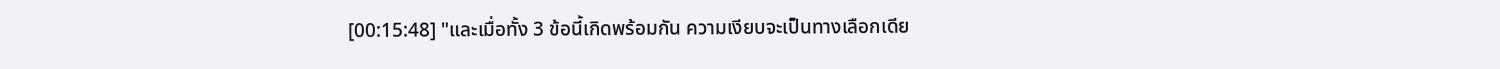[00:15:48] "และเมื่อทั้ง 3 ข้อนี้เกิดพร้อมกัน ความเงียบจะเป็นทางเลือกเดีย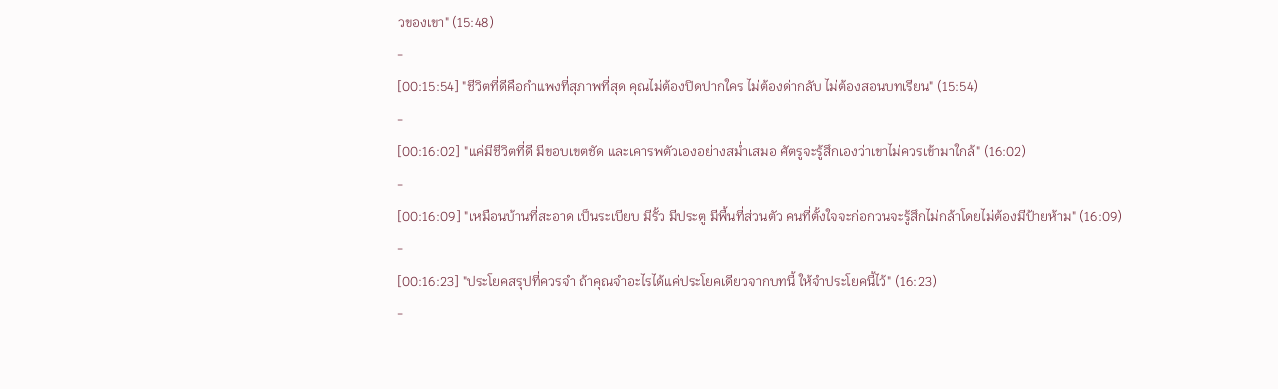วของเขา" (15:48)
-
[00:15:54] "ชีวิตที่ดีคือกำแพงที่สุภาพที่สุด คุณไม่ต้องปิดปากใคร ไม่ต้องด่ากลับ ไม่ต้องสอนบทเรียน" (15:54)
-
[00:16:02] "แค่มีชีวิตที่ดี มีขอบเขตชัด และเคารพตัวเองอย่างสม่ำเสมอ ศัตรูจะรู้สึกเองว่าเขาไม่ควรเข้ามาใกล้" (16:02)
-
[00:16:09] "เหมือนบ้านที่สะอาด เป็นระเบียบ มีรั้ว มีประตู มีพื้นที่ส่วนตัว คนที่ตั้งใจจะก่อกวนจะรู้สึกไม่กล้าโดยไม่ต้องมีป้ายห้าม" (16:09)
-
[00:16:23] "ประโยคสรุปที่ควรจำ ถ้าคุณจำอะไรได้แค่ประโยคเดียวจากบทนี้ ให้จำประโยคนี้ไว้" (16:23)
-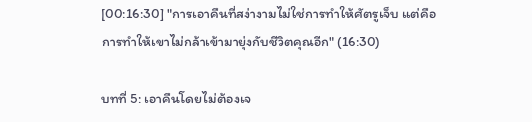[00:16:30] "การเอาคืนที่สง่างามไม่ใช่การทำให้ศัตรูเจ็บ แต่คือการทำให้เขาไม่กล้าเข้ามายุ่งกับชีวิตคุณอีก" (16:30)

บทที่ 5: เอาคืนโดยไม่ต้องเจ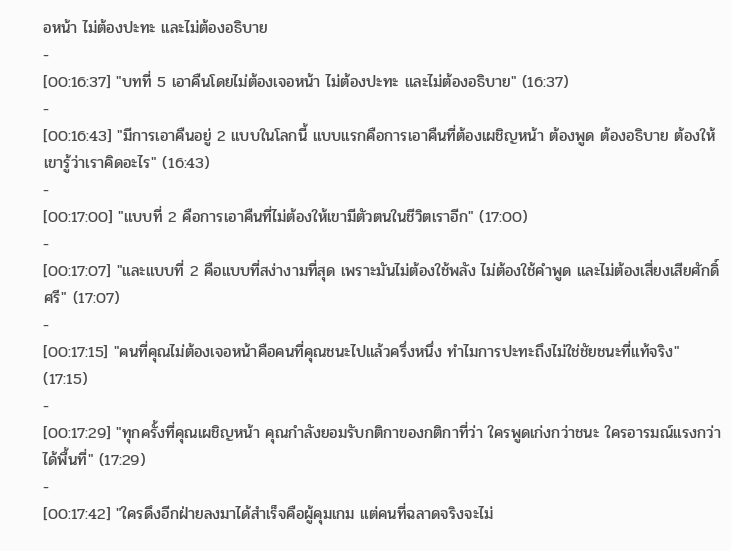อหน้า ไม่ต้องปะทะ และไม่ต้องอธิบาย
-
[00:16:37] "บทที่ 5 เอาคืนโดยไม่ต้องเจอหน้า ไม่ต้องปะทะ และไม่ต้องอธิบาย" (16:37)
-
[00:16:43] "มีการเอาคืนอยู่ 2 แบบในโลกนี้ แบบแรกคือการเอาคืนที่ต้องเผชิญหน้า ต้องพูด ต้องอธิบาย ต้องให้เขารู้ว่าเราคิดอะไร" (16:43)
-
[00:17:00] "แบบที่ 2 คือการเอาคืนที่ไม่ต้องให้เขามีตัวตนในชีวิตเราอีก" (17:00)
-
[00:17:07] "และแบบที่ 2 คือแบบที่สง่างามที่สุด เพราะมันไม่ต้องใช้พลัง ไม่ต้องใช้คำพูด และไม่ต้องเสี่ยงเสียศักดิ์ศรี" (17:07)
-
[00:17:15] "คนที่คุณไม่ต้องเจอหน้าคือคนที่คุณชนะไปแล้วครึ่งหนึ่ง ทำไมการปะทะถึงไม่ใช่ชัยชนะที่แท้จริง" (17:15)
-
[00:17:29] "ทุกครั้งที่คุณเผชิญหน้า คุณกำลังยอมรับกติกาของกติกาที่ว่า ใครพูดเก่งกว่าชนะ ใครอารมณ์แรงกว่าได้พื้นที่" (17:29)
-
[00:17:42] "ใครดึงอีกฝ่ายลงมาได้สำเร็จคือผู้คุมเกม แต่คนที่ฉลาดจริงจะไม่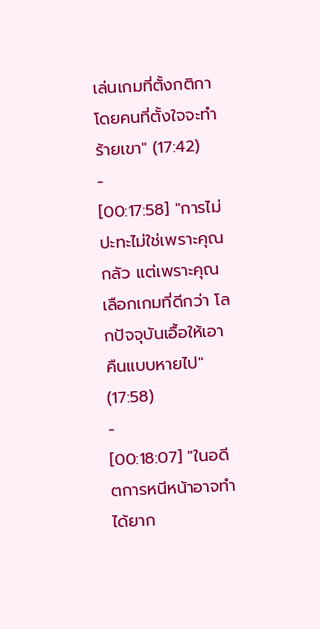เล่นเกมที่ตั้งกติกาโดยคนที่ตั้งใจจะทำร้ายเขา" (17:42)
-
[00:17:58] "การไม่ปะทะไม่ใช่เพราะคุณกลัว แต่เพราะคุณเลือกเกมที่ดีกว่า โลกปัจจุบันเอื้อให้เอาคืนแบบหายไป" (17:58)
-
[00:18:07] "ในอดีตการหนีหน้าอาจทำได้ยาก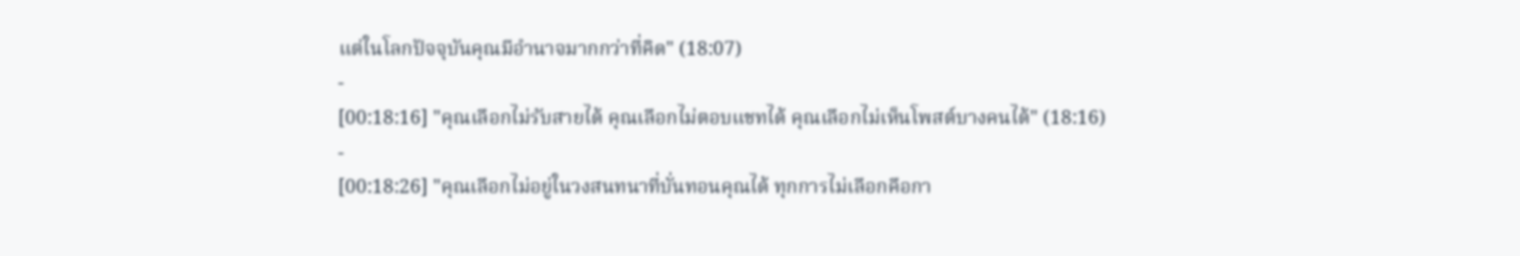แต่ในโลกปัจจุบันคุณมีอำนาจมากกว่าที่คิด" (18:07)
-
[00:18:16] "คุณเลือกไม่รับสายได้ คุณเลือกไม่ตอบแชทได้ คุณเลือกไม่เห็นโพสต์บางคนได้" (18:16)
-
[00:18:26] "คุณเลือกไม่อยู่ในวงสนทนาที่บั่นทอนคุณได้ ทุกการไม่เลือกคือกา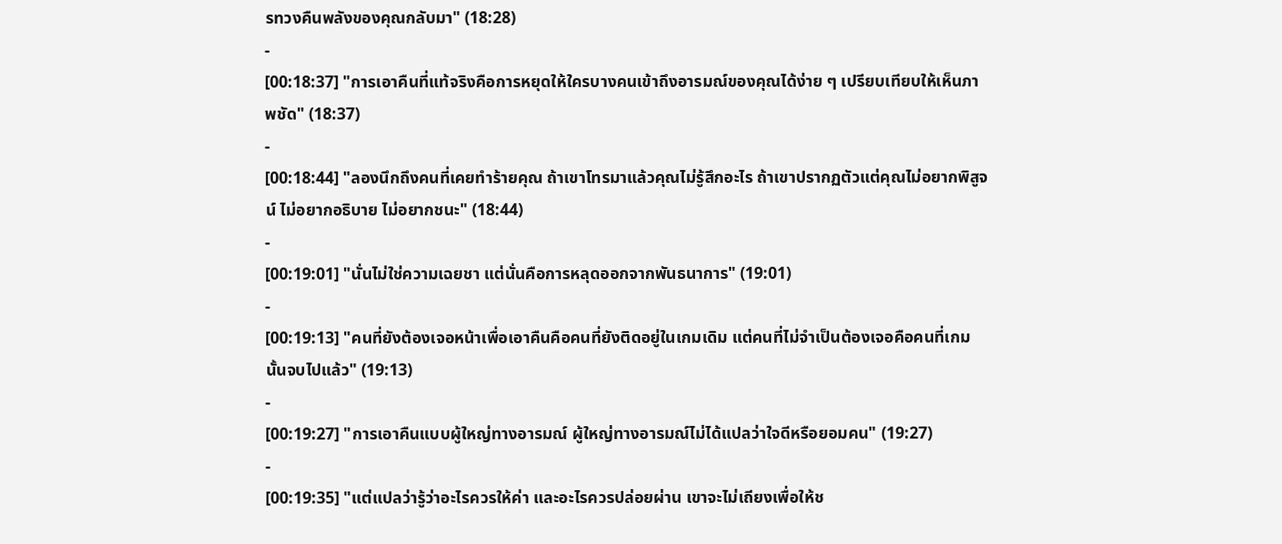รทวงคืนพลังของคุณกลับมา" (18:28)
-
[00:18:37] "การเอาคืนที่แท้จริงคือการหยุดให้ใครบางคนเข้าถึงอารมณ์ของคุณได้ง่าย ๆ เปรียบเทียบให้เห็นภาพชัด" (18:37)
-
[00:18:44] "ลองนึกถึงคนที่เคยทำร้ายคุณ ถ้าเขาโทรมาแล้วคุณไม่รู้สึกอะไร ถ้าเขาปรากฏตัวแต่คุณไม่อยากพิสูจน์ ไม่อยากอธิบาย ไม่อยากชนะ" (18:44)
-
[00:19:01] "นั่นไม่ใช่ความเฉยชา แต่นั่นคือการหลุดออกจากพันธนาการ" (19:01)
-
[00:19:13] "คนที่ยังต้องเจอหน้าเพื่อเอาคืนคือคนที่ยังติดอยู่ในเกมเดิม แต่คนที่ไม่จำเป็นต้องเจอคือคนที่เกมนั้นจบไปแล้ว" (19:13)
-
[00:19:27] "การเอาคืนแบบผู้ใหญ่ทางอารมณ์ ผู้ใหญ่ทางอารมณ์ไม่ได้แปลว่าใจดีหรือยอมคน" (19:27)
-
[00:19:35] "แต่แปลว่ารู้ว่าอะไรควรให้ค่า และอะไรควรปล่อยผ่าน เขาจะไม่เถียงเพื่อให้ช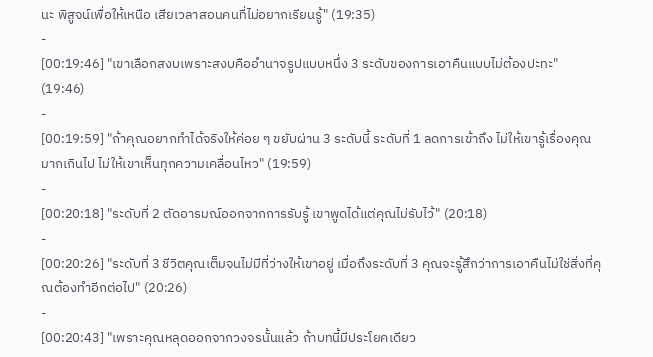นะ พิสูจน์เพื่อให้เหนือ เสียเวลาสอนคนที่ไม่อยากเรียนรู้" (19:35)
-
[00:19:46] "เขาเลือกสงบเพราะสงบคืออำนาจรูปแบบหนึ่ง 3 ระดับของการเอาคืนแบบไม่ต้องปะทะ" (19:46)
-
[00:19:59] "ถ้าคุณอยากทำได้จริงให้ค่อย ๆ ขยับผ่าน 3 ระดับนี้ ระดับที่ 1 ลดการเข้าถึง ไม่ให้เขารู้เรื่องคุณมากเกินไป ไม่ให้เขาเห็นทุกความเคลื่อนไหว" (19:59)
-
[00:20:18] "ระดับที่ 2 ตัดอารมณ์ออกจากการรับรู้ เขาพูดได้แต่คุณไม่รับไว้" (20:18)
-
[00:20:26] "ระดับที่ 3 ชีวิตคุณเต็มจนไม่มีที่ว่างให้เขาอยู่ เมื่อถึงระดับที่ 3 คุณจะรู้สึกว่าการเอาคืนไม่ใช่สิ่งที่คุณต้องทำอีกต่อไป" (20:26)
-
[00:20:43] "เพราะคุณหลุดออกจากวงจรนั้นแล้ว ถ้าบทนี้มีประโยคเดียว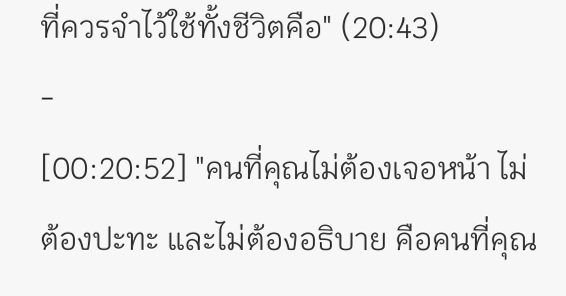ที่ควรจำไว้ใช้ทั้งชีวิตคือ" (20:43)
-
[00:20:52] "คนที่คุณไม่ต้องเจอหน้า ไม่ต้องปะทะ และไม่ต้องอธิบาย คือคนที่คุณ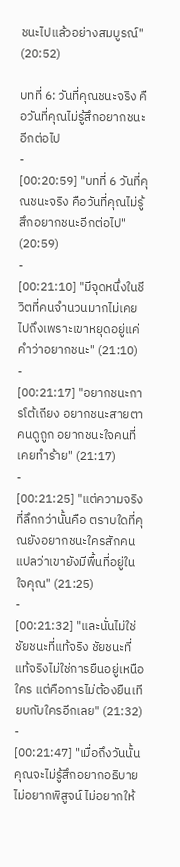ชนะไปแล้วอย่างสมบูรณ์" (20:52)

บทที่ 6: วันที่คุณชนะจริง คือวันที่คุณไม่รู้สึกอยากชนะอีกต่อไป
-
[00:20:59] "บทที่ 6 วันที่คุณชนะจริง คือวันที่คุณไม่รู้สึกอยากชนะอีกต่อไป" (20:59)
-
[00:21:10] "มีจุดหนึ่งในชีวิตที่คนจำนวนมากไม่เคยไปถึงเพราะเขาหยุดอยู่แค่คำว่าอยากชนะ" (21:10)
-
[00:21:17] "อยากชนะการโต้เถียง อยากชนะสายตาคนดูถูก อยากชนะใจคนที่เคยทำร้าย" (21:17)
-
[00:21:25] "แต่ความจริงที่ลึกกว่านั้นคือ ตราบใดที่คุณยังอยากชนะใครสักคน แปลว่าเขายังมีพื้นที่อยู่ในใจคุณ" (21:25)
-
[00:21:32] "และนั่นไม่ใช่ชัยชนะที่แท้จริง ชัยชนะที่แท้จริงไม่ใช่การยืนอยู่เหนือใคร แต่คือการไม่ต้องยืนเทียบกับใครอีกเลย" (21:32)
-
[00:21:47] "เมื่อถึงวันนั้นคุณจะไม่รู้สึกอยากอธิบาย ไม่อยากพิสูจน์ ไม่อยากให้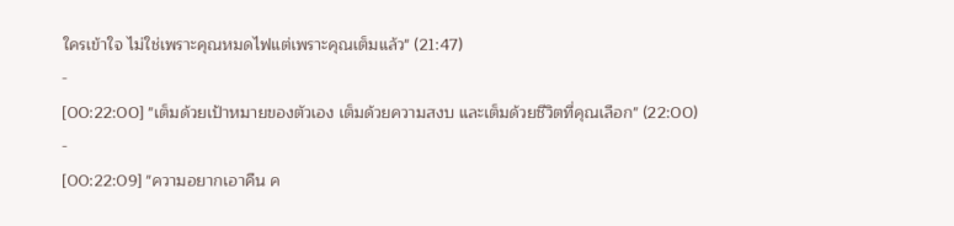ใครเข้าใจ ไม่ใช่เพราะคุณหมดไฟแต่เพราะคุณเต็มแล้ว" (21:47)
-
[00:22:00] "เต็มด้วยเป้าหมายของตัวเอง เต็มด้วยความสงบ และเต็มด้วยชีวิตที่คุณเลือก" (22:00)
-
[00:22:09] "ความอยากเอาคืน ค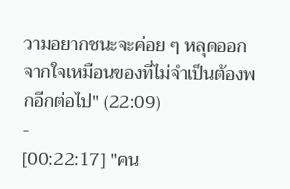วามอยากชนะจะค่อย ๆ หลุดออกจากใจเหมือนของที่ไม่จำเป็นต้องพกอีกต่อไป" (22:09)
-
[00:22:17] "คน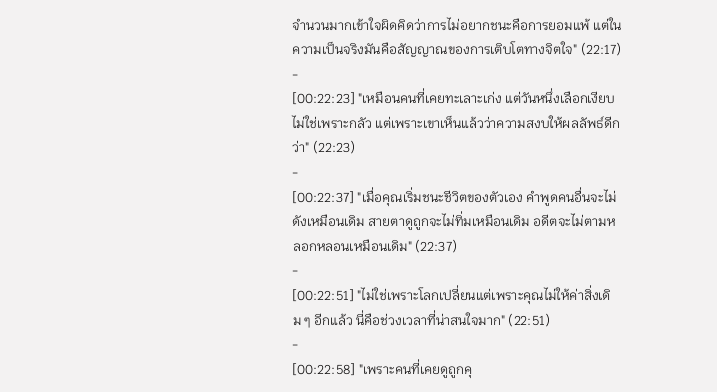จำนวนมากเข้าใจผิดคิดว่าการไม่อยากชนะคือการยอมแพ้ แต่ในความเป็นจริงมันคือสัญญาณของการเติบโตทางจิตใจ" (22:17)
-
[00:22:23] "เหมือนคนที่เคยทะเลาะเก่ง แต่วันหนึ่งเลือกเงียบไม่ใช่เพราะกลัว แต่เพราะเขาเห็นแล้วว่าความสงบให้ผลลัพธ์ดีกว่า" (22:23)
-
[00:22:37] "เมื่อคุณเริ่มชนะชีวิตของตัวเอง คำพูดคนอื่นจะไม่ดังเหมือนเดิม สายตาดูถูกจะไม่ทิ่มเหมือนเดิม อดีตจะไม่ตามหลอกหลอนเหมือนเดิม" (22:37)
-
[00:22:51] "ไม่ใช่เพราะโลกเปลี่ยนแต่เพราะคุณไม่ให้ค่าสิ่งเดิม ๆ อีกแล้ว นี่คือช่วงเวลาที่น่าสนใจมาก" (22:51)
-
[00:22:58] "เพราะคนที่เคยดูถูกคุ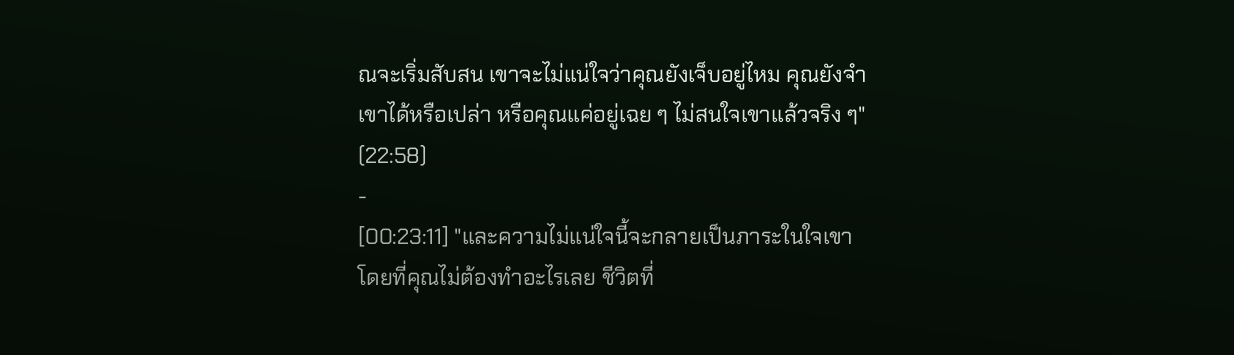ณจะเริ่มสับสน เขาจะไม่แน่ใจว่าคุณยังเจ็บอยู่ไหม คุณยังจำเขาได้หรือเปล่า หรือคุณแค่อยู่เฉย ๆ ไม่สนใจเขาแล้วจริง ๆ" (22:58)
-
[00:23:11] "และความไม่แน่ใจนี้จะกลายเป็นภาระในใจเขาโดยที่คุณไม่ต้องทำอะไรเลย ชีวิตที่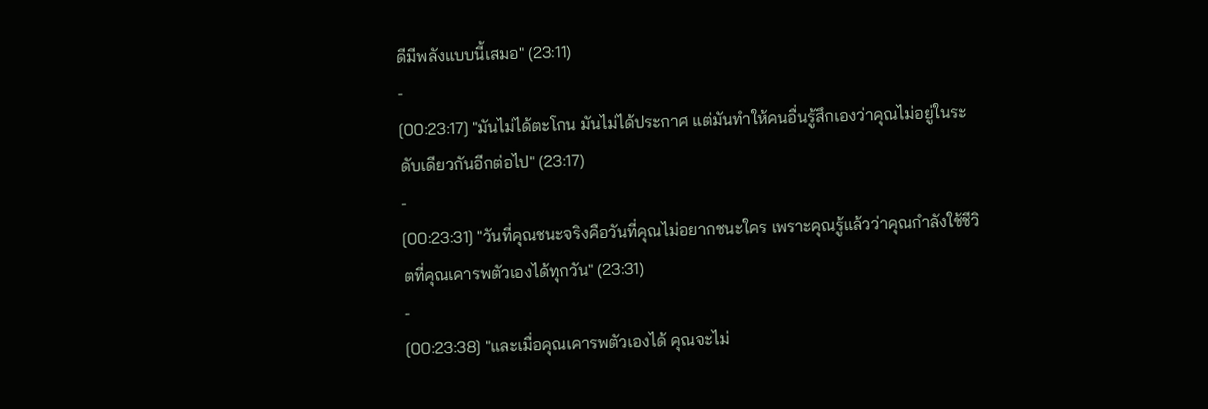ดีมีพลังแบบนี้เสมอ" (23:11)
-
[00:23:17] "มันไม่ได้ตะโกน มันไม่ได้ประกาศ แต่มันทำให้คนอื่นรู้สึกเองว่าคุณไม่อยู่ในระดับเดียวกันอีกต่อไป" (23:17)
-
[00:23:31] "วันที่คุณชนะจริงคือวันที่คุณไม่อยากชนะใคร เพราะคุณรู้แล้วว่าคุณกำลังใช้ชีวิตที่คุณเคารพตัวเองได้ทุกวัน" (23:31)
-
[00:23:38] "และเมื่อคุณเคารพตัวเองได้ คุณจะไม่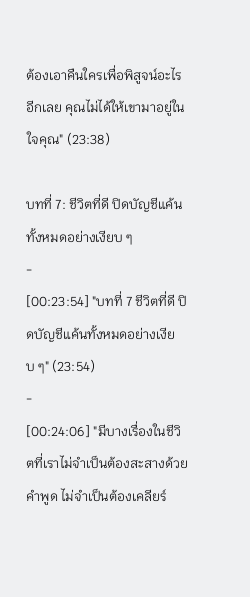ต้องเอาคืนใครเพื่อพิสูจน์อะไรอีกเลย คุณไม่ได้ให้เขามาอยู่ในใจคุณ" (23:38)

บทที่ 7: ชีวิตที่ดี ปิดบัญชีแค้นทั้งหมดอย่างเงียบ ๆ
-
[00:23:54] "บทที่ 7 ชีวิตที่ดี ปิดบัญชีแค้นทั้งหมดอย่างเงียบ ๆ" (23:54)
-
[00:24:06] "มีบางเรื่องในชีวิตที่เราไม่จำเป็นต้องสะสางด้วยคำพูด ไม่จำเป็นต้องเคลียร์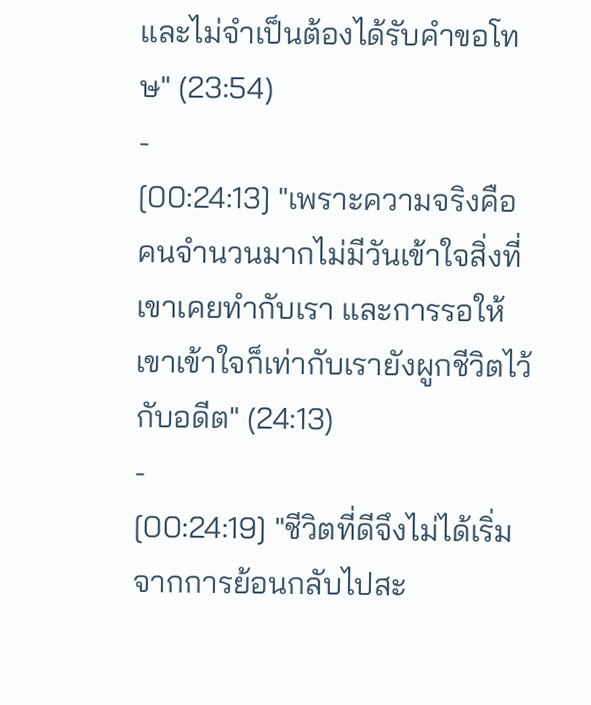และไม่จำเป็นต้องได้รับคำขอโทษ" (23:54)
-
[00:24:13] "เพราะความจริงคือคนจำนวนมากไม่มีวันเข้าใจสิ่งที่เขาเคยทำกับเรา และการรอให้เขาเข้าใจก็เท่ากับเรายังผูกชีวิตไว้กับอดีต" (24:13)
-
[00:24:19] "ชีวิตที่ดีจึงไม่ได้เริ่มจากการย้อนกลับไปสะ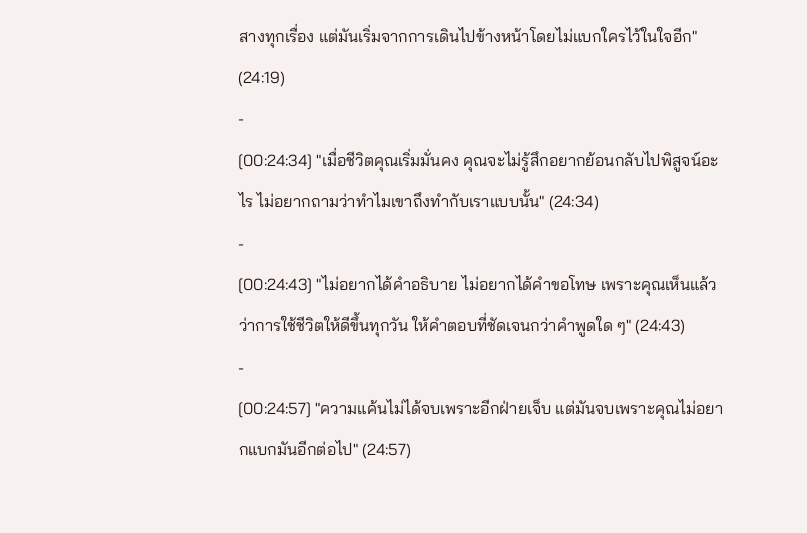สางทุกเรื่อง แต่มันเริ่มจากการเดินไปข้างหน้าโดยไม่แบกใครไว้ในใจอีก" (24:19)
-
[00:24:34] "เมื่อชีวิตคุณเริ่มมั่นคง คุณจะไม่รู้สึกอยากย้อนกลับไปพิสูจน์อะไร ไม่อยากถามว่าทำไมเขาถึงทำกับเราแบบนั้น" (24:34)
-
[00:24:43] "ไม่อยากได้คำอธิบาย ไม่อยากได้คำขอโทษ เพราะคุณเห็นแล้วว่าการใช้ชีวิตให้ดีขึ้นทุกวัน ให้คำตอบที่ชัดเจนกว่าคำพูดใด ๆ" (24:43)
-
[00:24:57] "ความแค้นไม่ได้จบเพราะอีกฝ่ายเจ็บ แต่มันจบเพราะคุณไม่อยากแบกมันอีกต่อไป" (24:57)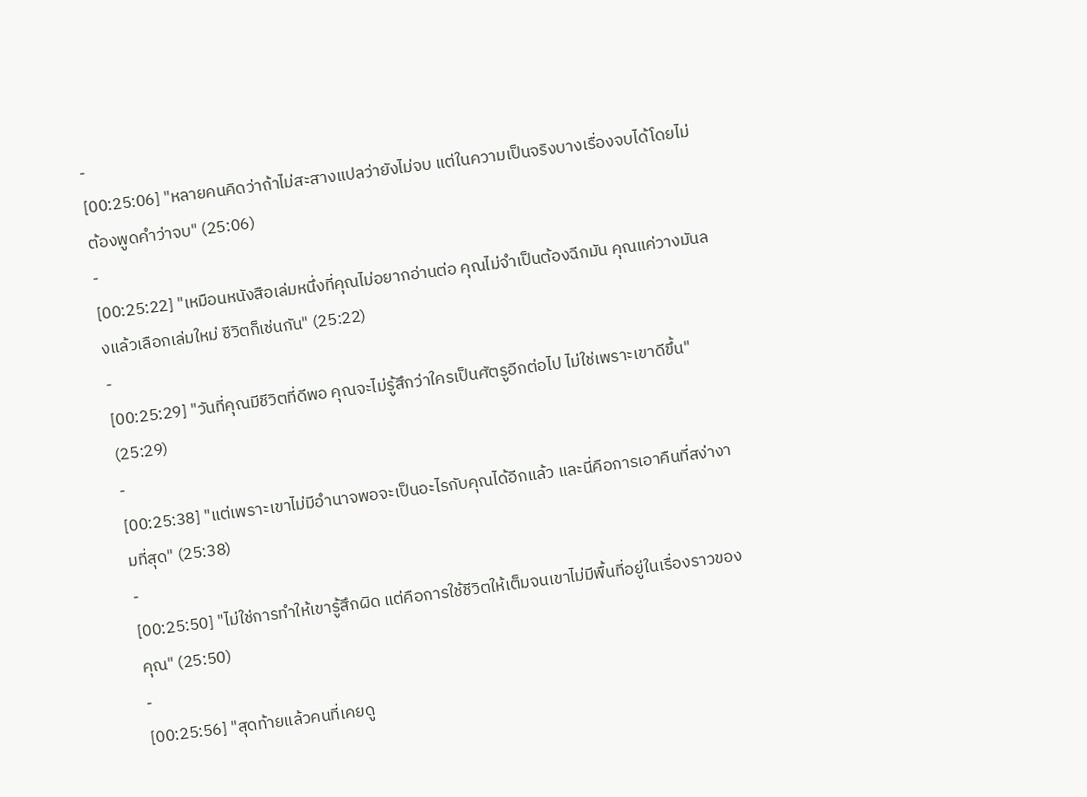-
[00:25:06] "หลายคนคิดว่าถ้าไม่สะสางแปลว่ายังไม่จบ แต่ในความเป็นจริงบางเรื่องจบได้โดยไม่ต้องพูดคำว่าจบ" (25:06)
-
[00:25:22] "เหมือนหนังสือเล่มหนึ่งที่คุณไม่อยากอ่านต่อ คุณไม่จำเป็นต้องฉีกมัน คุณแค่วางมันลงแล้วเลือกเล่มใหม่ ชีวิตก็เช่นกัน" (25:22)
-
[00:25:29] "วันที่คุณมีชีวิตที่ดีพอ คุณจะไม่รู้สึกว่าใครเป็นศัตรูอีกต่อไป ไม่ใช่เพราะเขาดีขึ้น" (25:29)
-
[00:25:38] "แต่เพราะเขาไม่มีอำนาจพอจะเป็นอะไรกับคุณได้อีกแล้ว และนี่คือการเอาคืนที่สง่างามที่สุด" (25:38)
-
[00:25:50] "ไม่ใช่การทำให้เขารู้สึกผิด แต่คือการใช้ชีวิตให้เต็มจนเขาไม่มีพื้นที่อยู่ในเรื่องราวของคุณ" (25:50)
-
[00:25:56] "สุดท้ายแล้วคนที่เคยดู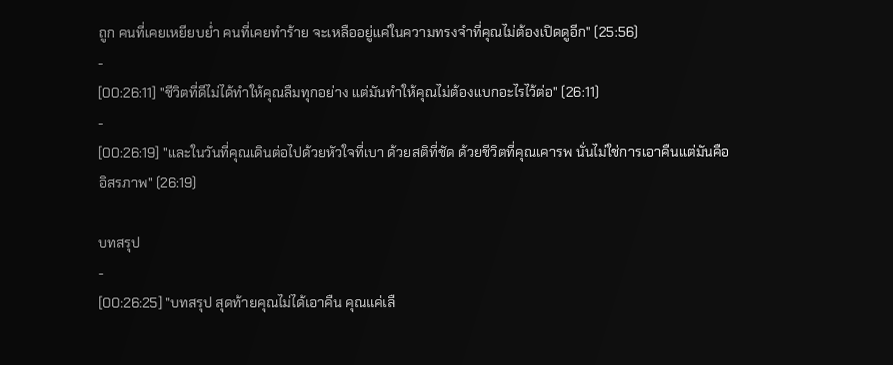ถูก คนที่เคยเหยียบย่ำ คนที่เคยทำร้าย จะเหลืออยู่แค่ในความทรงจำที่คุณไม่ต้องเปิดดูอีก" (25:56)
-
[00:26:11] "ชีวิตที่ดีไม่ได้ทำให้คุณลืมทุกอย่าง แต่มันทำให้คุณไม่ต้องแบกอะไรไว้ต่อ" (26:11)
-
[00:26:19] "และในวันที่คุณเดินต่อไปด้วยหัวใจที่เบา ด้วยสติที่ชัด ด้วยชีวิตที่คุณเคารพ นั่นไม่ใช่การเอาคืนแต่มันคืออิสรภาพ" (26:19)

บทสรุป
-
[00:26:25] "บทสรุป สุดท้ายคุณไม่ได้เอาคืน คุณแค่เลื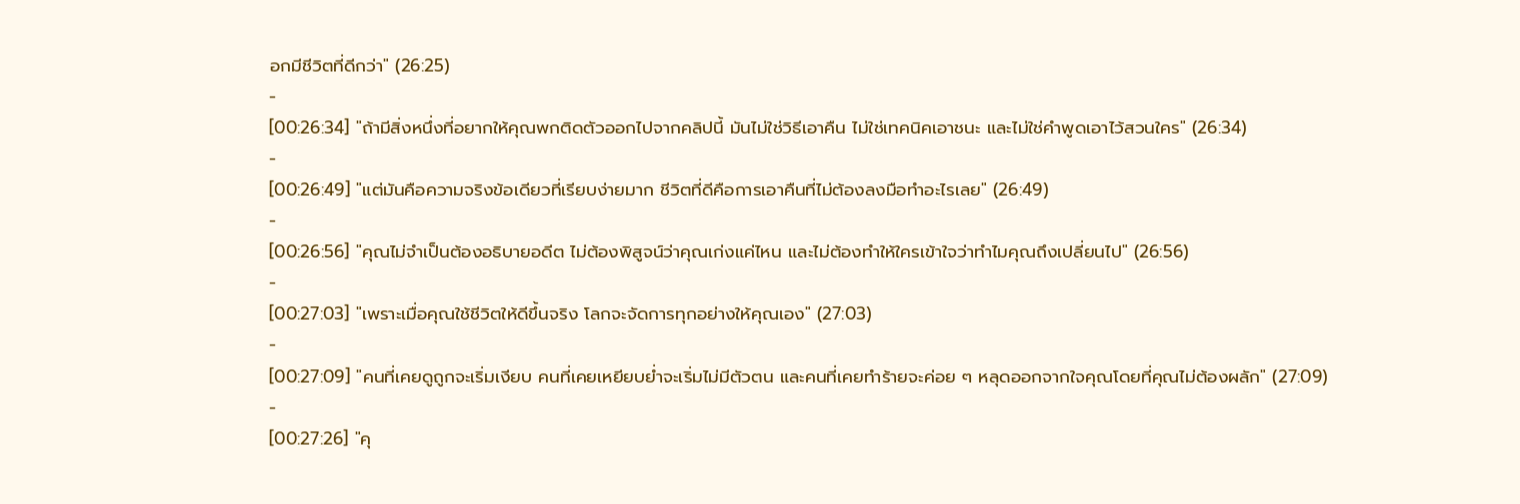อกมีชีวิตที่ดีกว่า" (26:25)
-
[00:26:34] "ถ้ามีสิ่งหนึ่งที่อยากให้คุณพกติดตัวออกไปจากคลิปนี้ มันไม่ใช่วิธีเอาคืน ไม่ใช่เทคนิคเอาชนะ และไม่ใช่คำพูดเอาไว้สวนใคร" (26:34)
-
[00:26:49] "แต่มันคือความจริงข้อเดียวที่เรียบง่ายมาก ชีวิตที่ดีคือการเอาคืนที่ไม่ต้องลงมือทำอะไรเลย" (26:49)
-
[00:26:56] "คุณไม่จำเป็นต้องอธิบายอดีต ไม่ต้องพิสูจน์ว่าคุณเก่งแค่ไหน และไม่ต้องทำให้ใครเข้าใจว่าทำไมคุณถึงเปลี่ยนไป" (26:56)
-
[00:27:03] "เพราะเมื่อคุณใช้ชีวิตให้ดีขึ้นจริง โลกจะจัดการทุกอย่างให้คุณเอง" (27:03)
-
[00:27:09] "คนที่เคยดูถูกจะเริ่มเงียบ คนที่เคยเหยียบย่ำจะเริ่มไม่มีตัวตน และคนที่เคยทำร้ายจะค่อย ๆ หลุดออกจากใจคุณโดยที่คุณไม่ต้องผลัก" (27:09)
-
[00:27:26] "คุ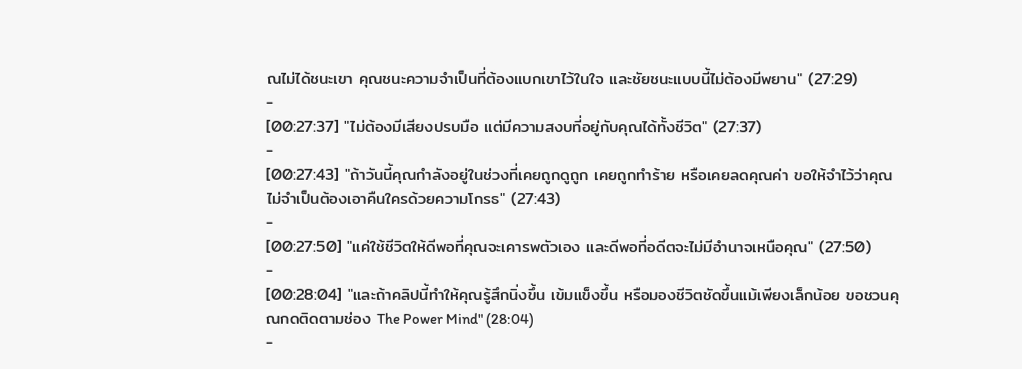ณไม่ได้ชนะเขา คุณชนะความจำเป็นที่ต้องแบกเขาไว้ในใจ และชัยชนะแบบนี้ไม่ต้องมีพยาน" (27:29)
-
[00:27:37] "ไม่ต้องมีเสียงปรบมือ แต่มีความสงบที่อยู่กับคุณได้ทั้งชีวิต" (27:37)
-
[00:27:43] "ถ้าวันนี้คุณกำลังอยู่ในช่วงที่เคยถูกดูถูก เคยถูกทำร้าย หรือเคยลดคุณค่า ขอให้จำไว้ว่าคุณไม่จำเป็นต้องเอาคืนใครด้วยความโกรธ" (27:43)
-
[00:27:50] "แค่ใช้ชีวิตให้ดีพอที่คุณจะเคารพตัวเอง และดีพอที่อดีตจะไม่มีอำนาจเหนือคุณ" (27:50)
-
[00:28:04] "และถ้าคลิปนี้ทำให้คุณรู้สึกนิ่งขึ้น เข้มแข็งขึ้น หรือมองชีวิตชัดขึ้นแม้เพียงเล็กน้อย ขอชวนคุณกดติดตามช่อง The Power Mind" (28:04)
-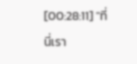[00:28:11] "ที่นี่เรา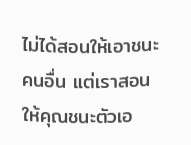ไม่ได้สอนให้เอาชนะคนอื่น แต่เราสอนให้คุณชนะตัวเอ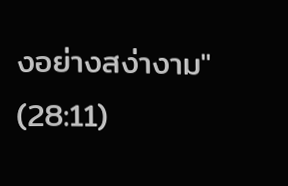งอย่างสง่างาม" (28:11)